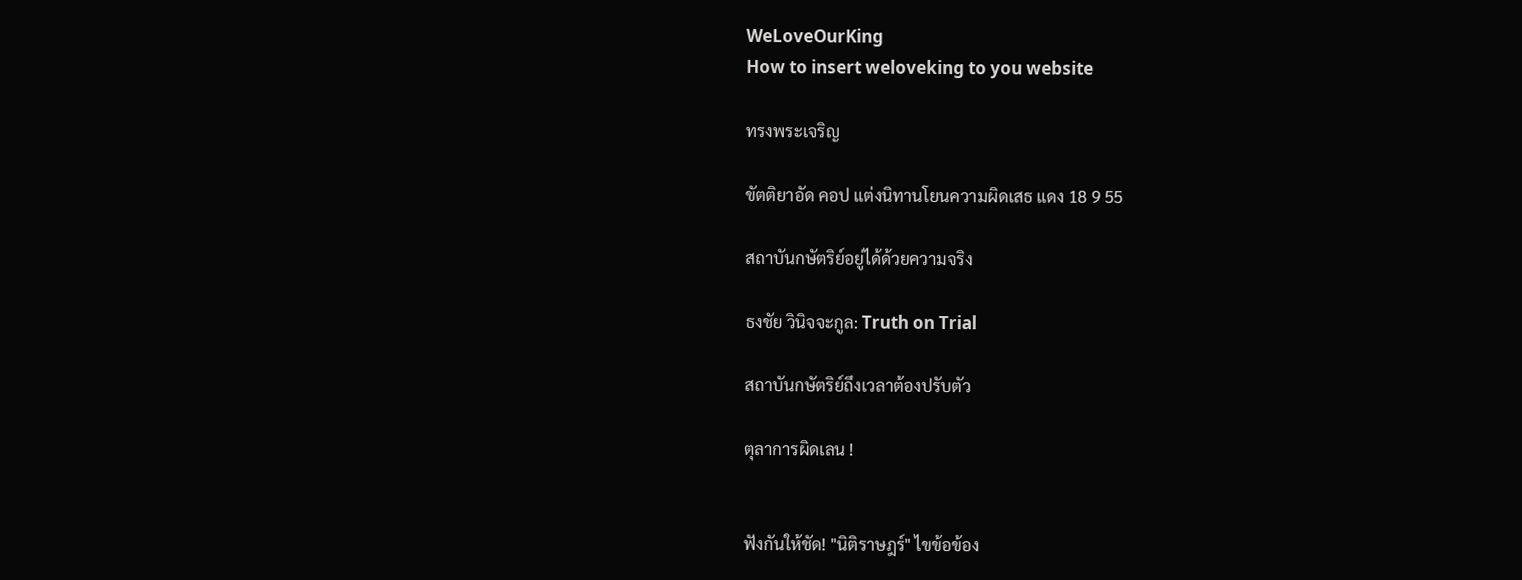WeLoveOurKing
How to insert weloveking to you website

ทรงพระเจริญ

ขัตติยาอัด คอป แต่งนิทานโยนความผิดเสธ แดง 18 9 55

สถาบันกษัตริย์อยู่ได้ด้วยความจริง

ธงชัย วินิจจะกูล: Truth on Trial

สถาบันกษัตริย์ถึงเวลาต้องปรับตัว

ตุลาการผิดเลน !


ฟังกันให้ชัด! "นิติราษฎร์" ไขข้อข้อง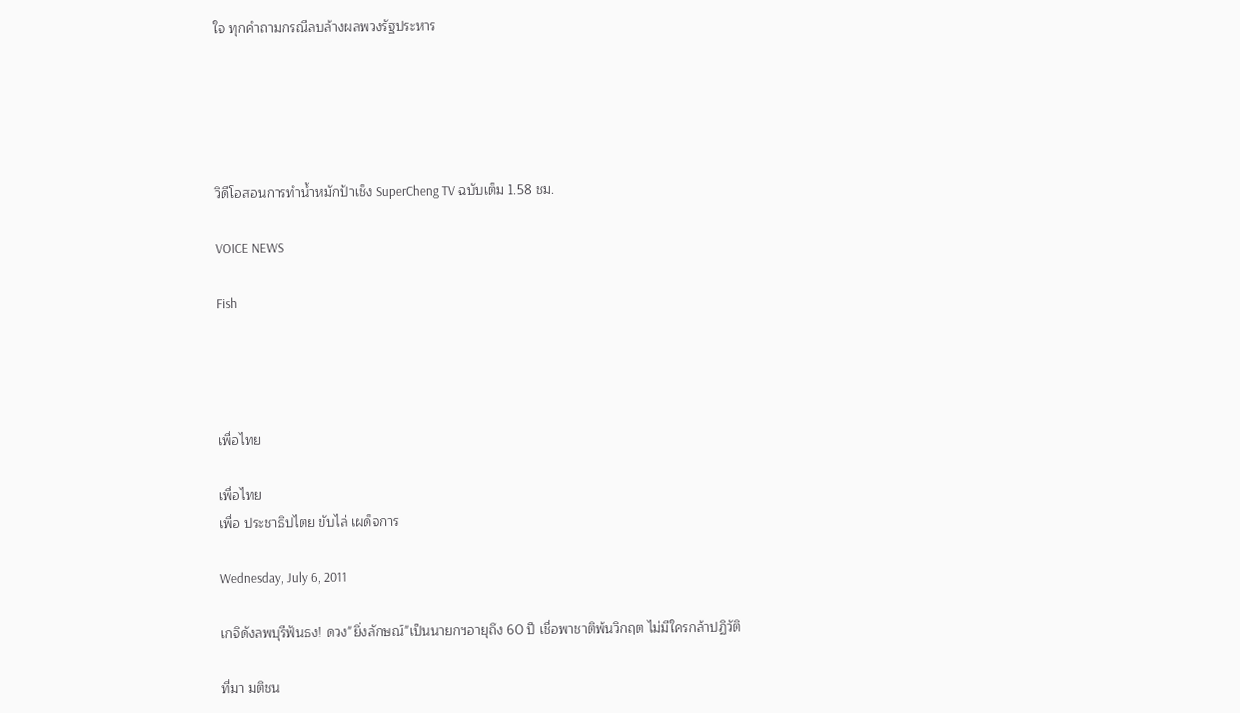ใจ ทุกคำถามกรณีลบล้างผลพวงรัฐประหาร





วิดีโอสอนการทำน้ำหมักป้าเช็ง SuperCheng TV ฉบับเต็ม 1.58 ชม.

VOICE NEWS

Fish




เพื่อไทย

เพื่อไทย
เพื่อ ประชาธิปไตย ขับไล่ เผด็จการ

Wednesday, July 6, 2011

เกจิดังลพบุรีฟันธง! ดวง"ยิ่งลักษณ์"เป็นนายกฯอายุถึง 60 ปี เชื่อพาชาติพ้นวิกฤต ไม่มีใครกล้าปฏิวัติ

ที่มา มติชน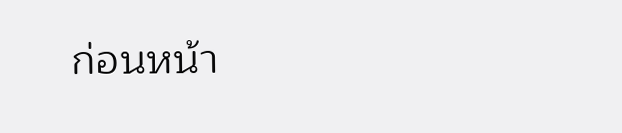ก่อนหน้า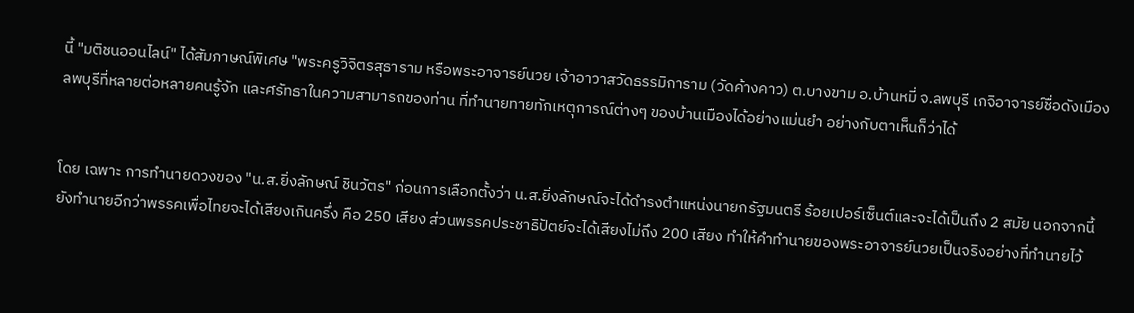นี้ "มติชนออนไลน์" ได้สัมภาษณ์พิเศษ "พระครูวิจิตรสุธาราม หรือพระอาจารย์นวย เจ้าอาวาสวัดธรรมิการาม (วัดค้างคาว) ต.บางขาม อ.บ้านหมี่ จ.ลพบุรี เกจิอาจารย์ชื่อดังเมืองลพบุรีที่หลายต่อหลายคนรู้จัก และศรัทธาในความสามารถของท่าน ที่ทำนายทายทักเหตุการณ์ต่างๆ ของบ้านเมืองได้อย่างแม่นยำ อย่างกับตาเห็นก็ว่าได้


โดย เฉพาะ การทำนายดวงของ "น.ส.ยิ่งลักษณ์ ชินวัตร" ก่อนการเลือกตั้งว่า น.ส.ยิ่งลักษณ์จะได้ดำรงตำแหน่งนายกรัฐมนตรี ร้อยเปอร์เซ็นต์และจะได้เป็นถึง 2 สมัย นอกจากนี้ยังทำนายอีกว่าพรรคเพื่อไทยจะได้เสียงเกินครึ่ง คือ 250 เสียง ส่วนพรรคประชาธิปัตย์จะได้เสียงไม่ถึง 200 เสียง ทำให้คำทำนายของพระอาจารย์นวยเป็นจริงอย่างที่ทำนายไว้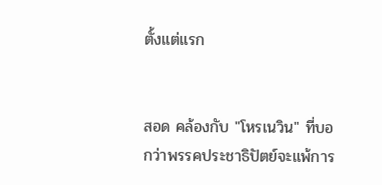ตั้งแต่แรก


สอด คล้องกับ "โหรเนวิน" ที่บอกว่าพรรคประชาธิปัตย์จะแพ้การ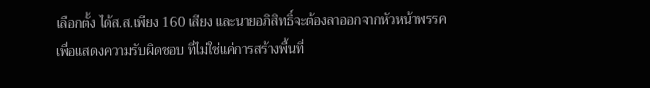เลือกตั้ง ได้ส.ส.เพียง 160 เสียง และนายอภิสิทธิ์จะต้องลาออกจากหัวหน้าพรรคเพื่อแสดงความรับผิดชอบ ที่ไม่ใช่แค่การสร้างพื้นที่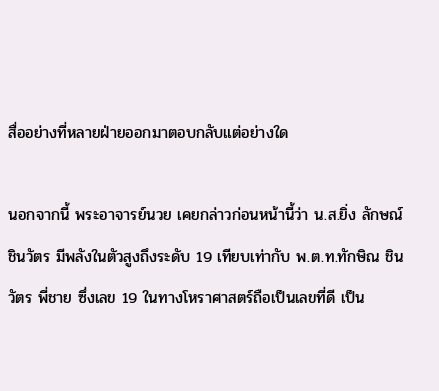สื่ออย่างที่หลายฝ่ายออกมาตอบกลับแต่อย่างใด

นอกจากนี้ พระอาจารย์นวย เคยกล่าวก่อนหน้านี้ว่า น.ส.ยิ่ง ลักษณ์ ชินวัตร มีพลังในตัวสูงถึงระดับ 19 เทียบเท่ากับ พ.ต.ท.ทักษิณ ชินวัตร พี่ชาย ซึ่งเลข 19 ในทางโหราศาสตร์ถือเป็นเลขที่ดี เป็น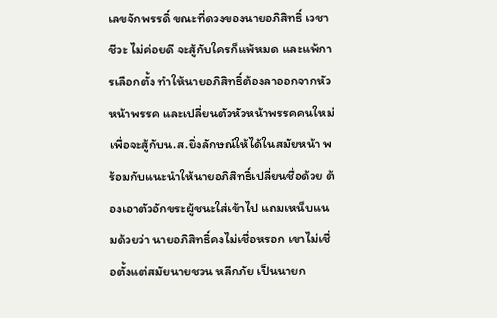เลขจักพรรดิ์ ขณะที่ดวงของนายอภิสิทธิ์ เวชาชีวะ ไม่ค่อยดี จะสู้กับใครก็แพ้หมด และแพ้การเลือกตั้ง ทำให้นายอภิสิทธิ์ต้องลาออกจากหัวหน้าพรรค และเปลี่ยนตัวหัวหน้าพรรคคนใหม่ เพื่อจะสู้กับน.ส.ยิ่งลักษณ์ให้ได้ในสมัยหน้า พร้อมกับแนะนำให้นายอภิสิทธิ์เปลี่ยนชื่อด้วย ต้องเอาตัวอักขระผู้ชนะใส่เข้าไป แถมเหน็บแนมด้วยว่า นายอภิสิทธิ์คงไม่เชื่อหรอก เขาไม่เชื่อตั้งแต่สมัยนายชวน หลีกภัย เป็นนายก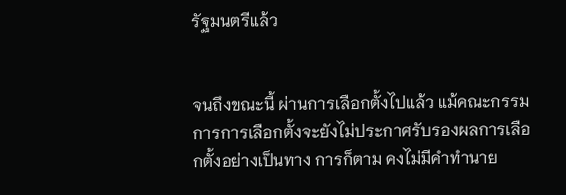รัฐมนตรีแล้ว


จนถึงขณะนี้ ผ่านการเลือกตั้งไปแล้ว แม้คณะกรรมการการเลือกตั้งจะยังไม่ประกาศรับรองผลการเลือกตั้งอย่างเป็นทาง การก็ตาม คงไม่มีคำทำนาย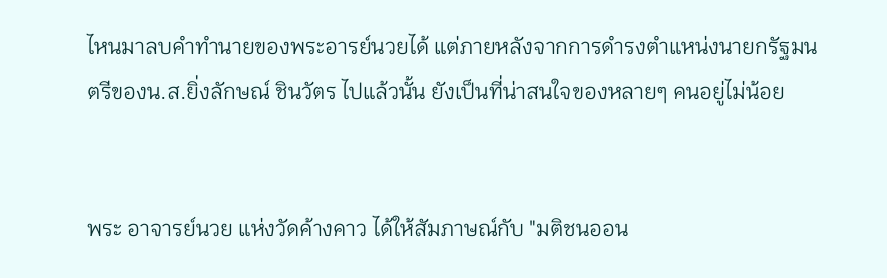ไหนมาลบคำทำนายของพระอารย์นวยได้ แต่ภายหลังจากการดำรงตำแหน่งนายกรัฐมนตรีของน.ส.ยิ่งลักษณ์ ชินวัตร ไปแล้วนั้น ยังเป็นที่น่าสนใจของหลายๆ คนอยู่ไม่น้อย


พระ อาจารย์นวย แห่งวัดค้างคาว ได้ให้สัมภาษณ์กับ "มติชนออน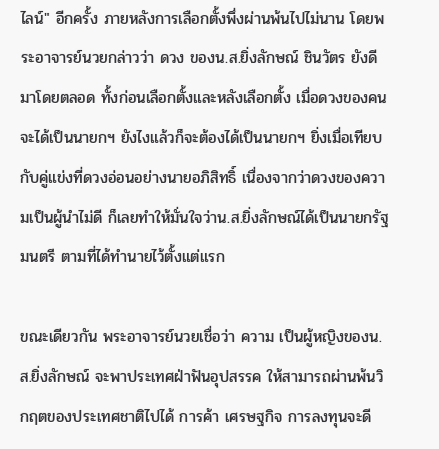ไลน์" อีกครั้ง ภายหลังการเลือกตั้งพึ่งผ่านพ้นไปไม่นาน โดยพระอาจารย์นวยกล่าวว่า ดวง ของน.ส.ยิ่งลักษณ์ ชินวัตร ยังดีมาโดยตลอด ทั้งก่อนเลือกตั้งและหลังเลือกตั้ง เมื่อดวงของคนจะได้เป็นนายกฯ ยังไงแล้วก็จะต้องได้เป็นนายกฯ ยิ่งเมื่อเทียบกับคู่แข่งที่ดวงอ่อนอย่างนายอภิสิทธิ์ เนื่องจากว่าดวงของความเป็นผู้นำไม่ดี ก็เลยทำให้มั่นใจว่าน.ส.ยิ่งลักษณ์ได้เป็นนายกรัฐมนตรี ตามที่ได้ทำนายไว้ตั้งแต่แรก

ขณะเดียวกัน พระอาจารย์นวยเชื่อว่า ความ เป็นผู้หญิงของน.ส.ยิ่งลักษณ์ จะพาประเทศฝ่าฟันอุปสรรค ให้สามารถผ่านพ้นวิกฤตของประเทศชาติไปได้ การค้า เศรษฐกิจ การลงทุนจะดี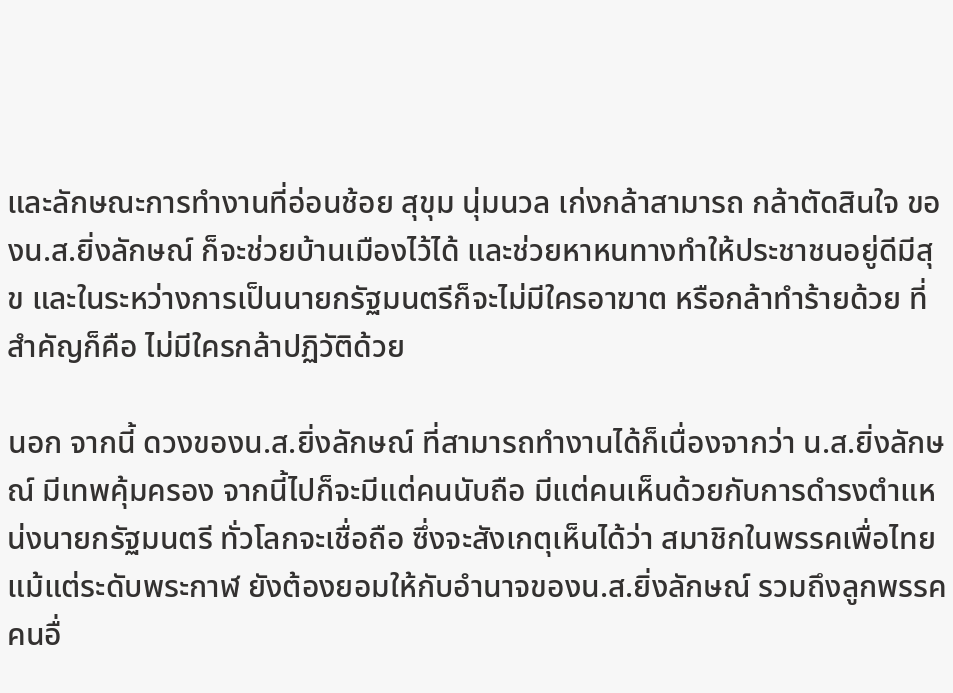และลักษณะการทำงานที่อ่อนช้อย สุขุม นุ่มนวล เก่งกล้าสามารถ กล้าตัดสินใจ ของน.ส.ยิ่งลักษณ์ ก็จะช่วยบ้านเมืองไว้ได้ และช่วยหาหนทางทำให้ประชาชนอยู่ดีมีสุข และในระหว่างการเป็นนายกรัฐมนตรีก็จะไม่มีใครอาฆาต หรือกล้าทำร้ายด้วย ที่สำคัญก็คือ ไม่มีใครกล้าปฏิวัติด้วย

นอก จากนี้ ดวงของน.ส.ยิ่งลักษณ์ ที่สามารถทำงานได้ก็เนื่องจากว่า น.ส.ยิ่งลักษณ์ มีเทพคุ้มครอง จากนี้ไปก็จะมีแต่คนนับถือ มีแต่คนเห็นด้วยกับการดำรงตำแหน่งนายกรัฐมนตรี ทั่วโลกจะเชื่อถือ ซึ่งจะสังเกตุเห็นได้ว่า สมาชิกในพรรคเพื่อไทยแม้แต่ระดับพระกาฬ ยังต้องยอมให้กับอำนาจของน.ส.ยิ่งลักษณ์ รวมถึงลูกพรรคคนอื่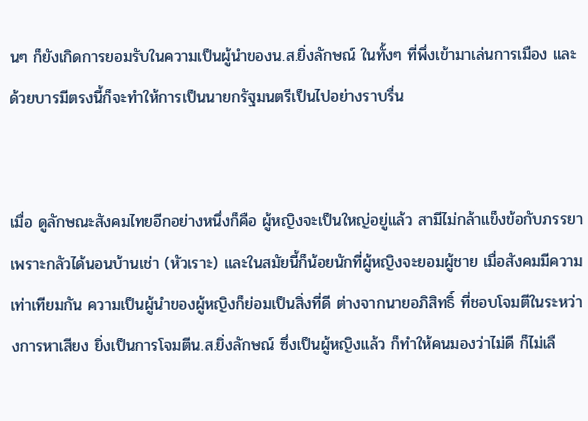นๆ ก็ยังเกิดการยอมรับในความเป็นผู้นำของน.ส.ยิ่งลักษณ์ ในทั้งๆ ที่พึ่งเข้ามาเล่นการเมือง และด้วยบารมีตรงนี้ก็จะทำให้การเป็นนายกรัฐมนตรีเป็นไปอย่างราบรื่น


เมื่อ ดูลักษณะสังคมไทยอีกอย่างหนึ่งก็คือ ผู้หญิงจะเป็นใหญ่อยู่แล้ว สามีไม่กล้าแข็งข้อกับภรรยา เพราะกลัวได้นอนบ้านเช่า (หัวเราะ) และในสมัยนี้ก็น้อยนักที่ผู้หญิงจะยอมผู้ชาย เมื่อสังคมมีความเท่าเทียมกัน ความเป็นผู้นำของผู้หญิงก็ย่อมเป็นสิ่งที่ดี ต่างจากนายอภิสิทธิ์ ที่ชอบโจมตีในระหว่างการหาเสียง ยิ่งเป็นการโจมตีน.ส.ยิ่งลักษณ์ ซึ่งเป็นผู้หญิงแล้ว ก็ทำให้คนมองว่าไม่ดี ก็ไม่เลื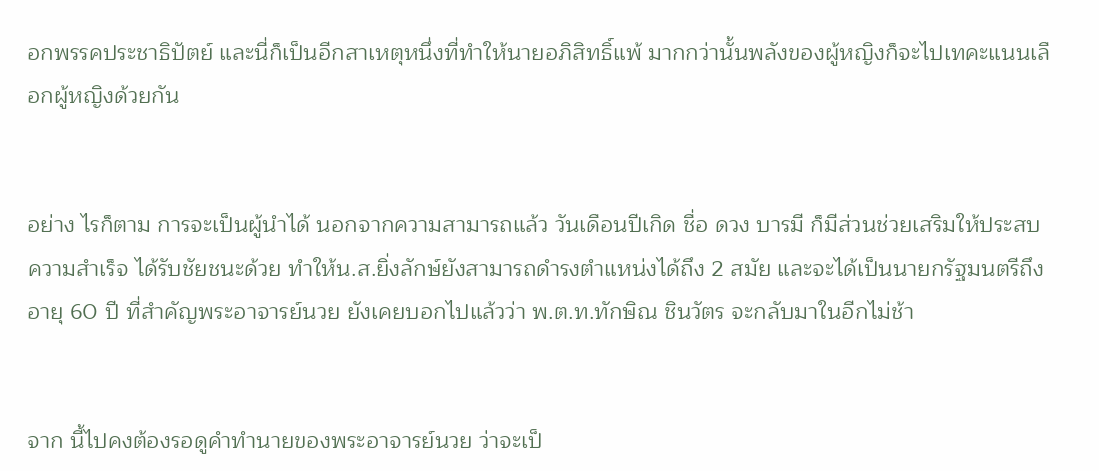อกพรรคประชาธิปัตย์ และนี่ก็เป็นอีกสาเหตุหนึ่งที่ทำให้นายอภิสิทธิ์แพ้ มากกว่านั้นพลังของผู้หญิงก็จะไปเทคะแนนเลือกผู้หญิงด้วยกัน


อย่าง ไรก็ตาม การจะเป็นผู้นำได้ นอกจากความสามารถแล้ว วันเดือนปีเกิด ชื่อ ดวง บารมี ก็มีส่วนช่วยเสริมให้ประสบความสำเร็จ ได้รับชัยชนะด้วย ทำให้น.ส.ยิ่งลักษ์ยังสามารถดำรงตำแหน่งได้ถึง 2 สมัย และจะได้เป็นนายกรัฐมนตรีถึงอายุ 60 ปี ที่สำคัญพระอาจารย์นวย ยังเคยบอกไปแล้วว่า พ.ต.ท.ทักษิณ ชินวัตร จะกลับมาในอีกไม่ช้า


จาก นี้ไปคงต้องรอดูคำทำนายของพระอาจารย์นวย ว่าจะเป็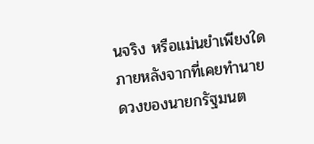นจริง หรือแม่นยำเพียงใด ภายหลังจากที่เคยทำนายดวงของนายกรัฐมนต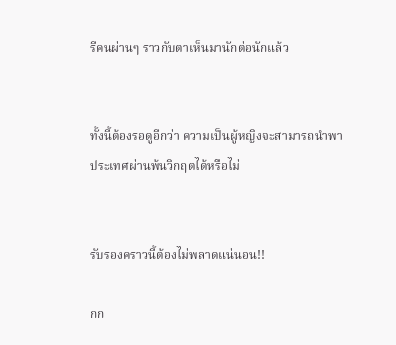รีคนผ่านๆ ราวกับตาเห็นมานักต่อนักแล้ว


ทั้งนี้ต้องรอดูอีกว่า ความเป็นผู้หญิงจะสามารถนำพาประเทศผ่านพ้นวิกฤตได้หรือไม่


รับรองคราวนี้ต้องไม่พลาดแน่นอน!!

กก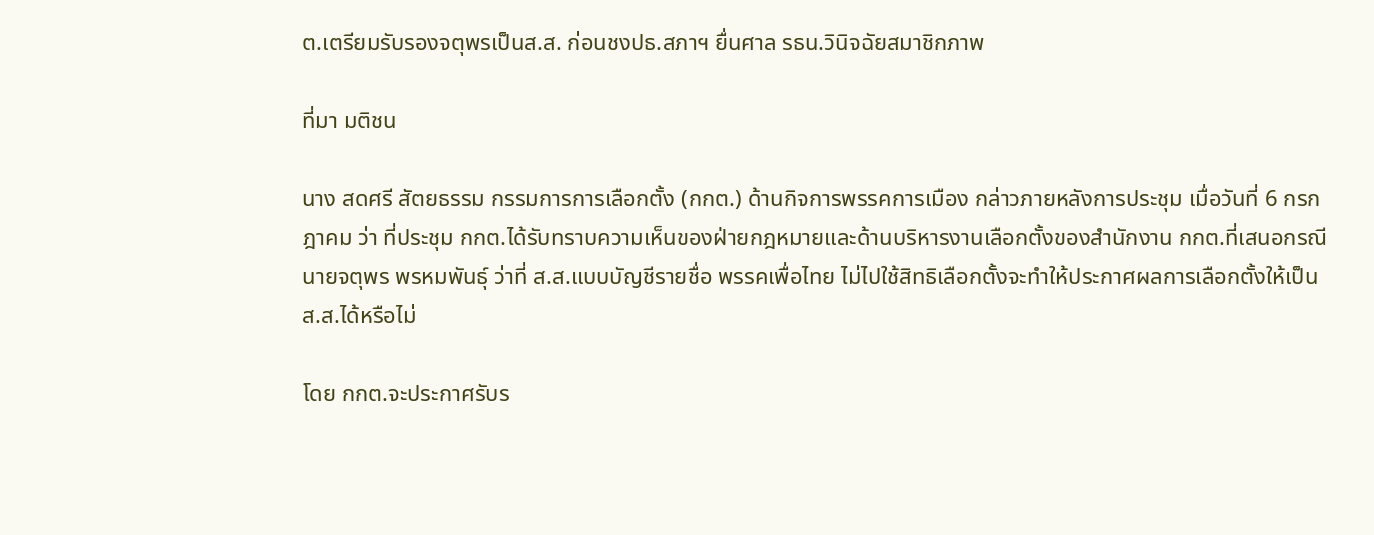ต.เตรียมรับรองจตุพรเป็นส.ส. ก่อนชงปธ.สภาฯ ยื่นศาล รธน.วินิจฉัยสมาชิกภาพ

ที่มา มติชน

นาง สดศรี สัตยธรรม กรรมการการเลือกตั้ง (กกต.) ด้านกิจการพรรคการเมือง กล่าวภายหลังการประชุม เมื่อวันที่ 6 กรกฎาคม ว่า ที่ประชุม กกต.ได้รับทราบความเห็นของฝ่ายกฎหมายและด้านบริหารงานเลือกตั้งของสำนักงาน กกต.ที่เสนอกรณีนายจตุพร พรหมพันธุ์ ว่าที่ ส.ส.แบบบัญชีรายชื่อ พรรคเพื่อไทย ไม่ไปใช้สิทธิเลือกตั้งจะทำให้ประกาศผลการเลือกตั้งให้เป็น ส.ส.ได้หรือไม่

โดย กกต.จะประกาศรับร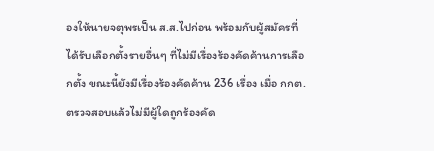องให้นายจตุพรเป็น ส.ส.ไปก่อน พร้อมกับผู้สมัครที่ได้รับเลือกตั้งรายอื่นๆ ที่ไม่มีเรื่องร้องคัดค้านการเลือกตั้ง ขณะนี้ยังมีเรื่องร้องคัดค้าน 236 เรื่อง เมื่อ กกต.ตรวจสอบแล้วไม่มีผู้ใดถูกร้องคัด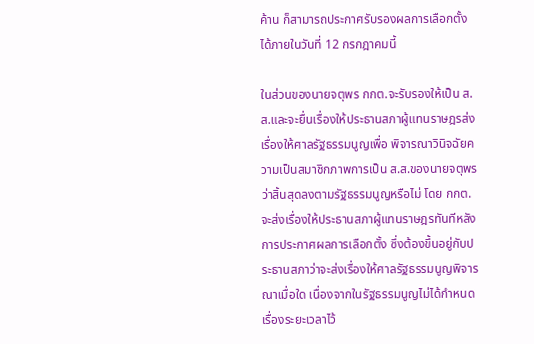ค้าน ก็สามารถประกาศรับรองผลการเลือกตั้งได้ภายในวันที่ 12 กรกฎาคมนี้

ในส่วนของนายจตุพร กกต.จะรับรองให้เป็น ส.ส.และจะยื่นเรื่องให้ประธานสภาผู้แทนราษฎรส่งเรื่องให้ศาลรัฐธรรมนูญเพื่อ พิจารณาวินิจฉัยความเป็นสมาชิกภาพการเป็น ส.ส.ของนายจตุพรว่าสิ้นสุดลงตามรัฐธรรมนูญหรือไม่ โดย กกต.จะส่งเรื่องให้ประธานสภาผู้แทนราษฎรทันทีหลังการประกาศผลการเลือกตั้ง ซึ่งต้องขึ้นอยู่กับประธานสภาว่าจะส่งเรื่องให้ศาลรัฐธรรมนูญพิจารณาเมื่อใด เนื่องจากในรัฐธรรมนูญไม่ได้กำหนดเรื่องระยะเวลาไว้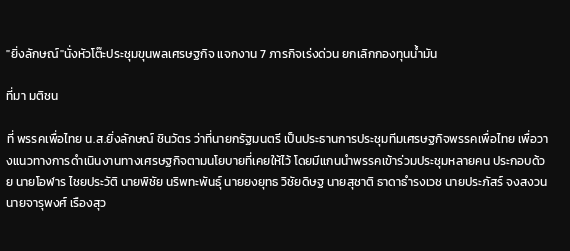"ยิ่งลักษณ์"นั่งหัวโต๊ะประชุมขุนพลเศรษฐกิจ แจกงาน 7 ภารกิจเร่งด่วน ยกเลิกกองทุนน้ำมัน

ที่มา มติชน

ที่ พรรคเพื่อไทย น.ส.ยิ่งลักษณ์ ชินวัตร ว่าที่นายกรัฐมนตรี เป็นประธานการประชุมทีมเศรษฐกิจพรรคเพื่อไทย เพื่อวางแนวทางการดำเนินงานทางเศรษฐกิจตามนโยบายที่เคยให้ไว้ โดยมีแกนนำพรรคเข้าร่วมประชุมหลายคน ประกอบด้วย นายโอฬาร ไชยประวัติ นายพิชัย นริพทะพันธุ์ นายยงยุทธ วิชัยดิษฐ นายสุชาติ ธาดาธำรงเวช นายประภัสร์ จงสงวน นายจารุพงศ์ เรืองสุว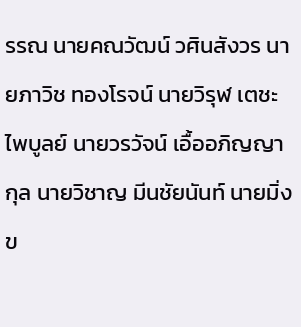รรณ นายคณวัฒน์ วศินสังวร นายภาวิช ทองโรจน์ นายวิรุฬ เตชะไพบูลย์ นายวรวัจน์ เอื้ออภิญญากุล นายวิชาญ มีนชัยนันท์ นายมิ่งข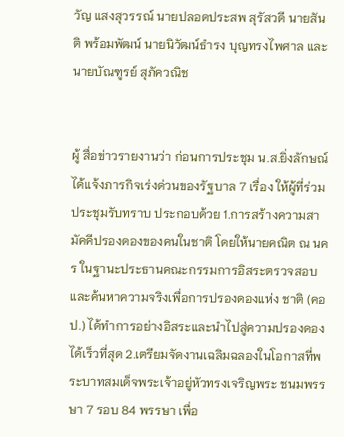วัญ แสงสุวรรณ์ นายปลอดประสพ สุรัสวดี นายสันติ พร้อมพัฒน์ นายนิวัฒน์ธำรง บุญทรงไพศาล และนายบัณฑูรย์ สุภัควณิช


ผู้ สื่อข่าวรายงานว่า ก่อนการประชุม น.ส.ยิ่งลักษณ์ได้แจ้งภารกิจเร่งด่วนของรัฐบาล 7 เรื่อง ให้ผู้ที่ร่วมประชุมรับทราบ ประกอบด้วย 1.การสร้างความสามัคคีปรองดองของคนในชาติ โดยให้นายคณิต ณ นคร ในฐานะประธานคณะกรรมการอิสระตรวจสอบและค้นหาความจริงเพื่อการปรองดองแห่ง ชาติ (คอป.) ได้ทำการอย่างอิสระและนำไปสู่ความปรองดองได้เร็วที่สุด 2.เตรียมจัดงานเฉลิมฉลองในโอกาสที่พระบาทสมเด็จพระเจ้าอยู่หัวทรงเจริญพระ ชนมพรรษา 7 รอบ 84 พรรษา เพื่อ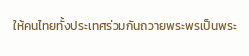ให้คนไทยทั้งประเทศร่วมกันถวายพระพรเป็นพระ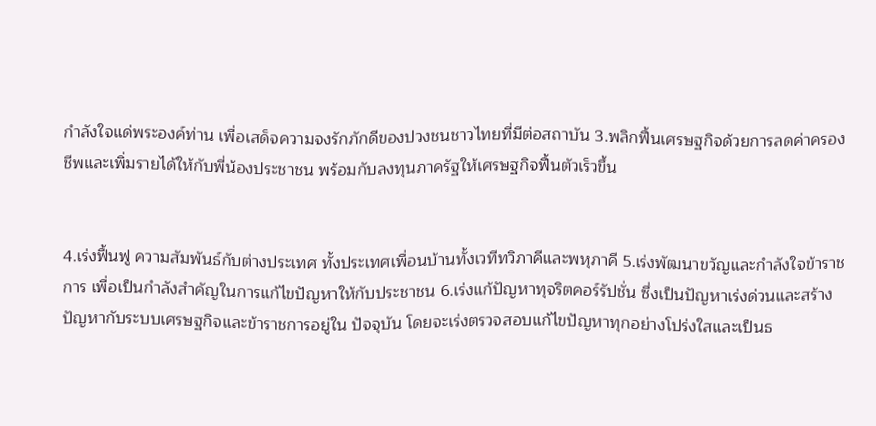กำลังใจแด่พระองค์ท่าน เพื่อเสด็จความจงรักภักดีของปวงชนชาวไทยที่มีต่อสถาบัน 3.พลิกฟื้นเศรษฐกิจด้วยการลดค่าครองชีพและเพิ่มรายได้ให้กับพี่น้องประชาชน พร้อมกับลงทุนภาครัฐให้เศรษฐกิจฟื้นตัวเร็วขึ้น


4.เร่งฟื้นฟู ความสัมพันธ์กับต่างประเทศ ทั้งประเทศเพื่อนบ้านทั้งเวทีทวิภาคีและพหุภาคี 5.เร่งพัฒนาขวัญและกำลังใจข้าราชการ เพื่อเป็นกำลังสำคัญในการแก้ไขปัญหาให้กับประชาชน 6.เร่งแก้ปัญหาทุจริตคอร์รัปชั่น ซึ่งเป็นปัญหาเร่งด่วนและสร้างปัญหากับระบบเศรษฐกิจและข้าราชการอยู่ใน ปัจจุบัน โดยจะเร่งตรวจสอบแก้ไขปัญหาทุกอย่างโปร่งใสและเป็นธ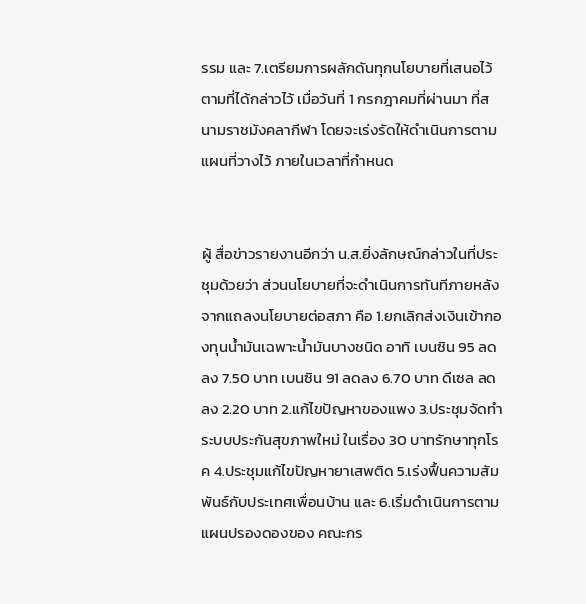รรม และ 7.เตรียมการผลักดันทุกนโยบายที่เสนอไว้ตามที่ได้กล่าวไว้ เมื่อวันที่ 1 กรกฎาคมที่ผ่านมา ที่สนามราชมังคลากีฬา โดยจะเร่งรัดให้ดำเนินการตามแผนที่วางไว้ ภายในเวลาที่กำหนด


ผู้ สื่อข่าวรายงานอีกว่า น.ส.ยิ่งลักษณ์กล่าวในที่ประชุมด้วยว่า ส่วนนโยบายที่จะดำเนินการทันทีภายหลังจากแถลงนโยบายต่อสภา คือ 1.ยกเลิกส่งเงินเข้ากองทุนน้ำมันเฉพาะน้ำมันบางชนิด อาทิ เบนซิน 95 ลดลง 7.50 บาท เบนซิน 91 ลดลง 6.70 บาท ดีเซล ลดลง 2.20 บาท 2.แก้ไขปัญหาของแพง 3.ประชุมจัดทำระบบประกันสุขภาพใหม่ ในเรื่อง 30 บาทรักษาทุกโรค 4.ประชุมแก้ไขปัญหายาเสพติด 5.เร่งฟื้นความสัมพันธ์กับประเทศเพื่อนบ้าน และ 6.เริ่มดำเนินการตามแผนปรองดองของ คณะกร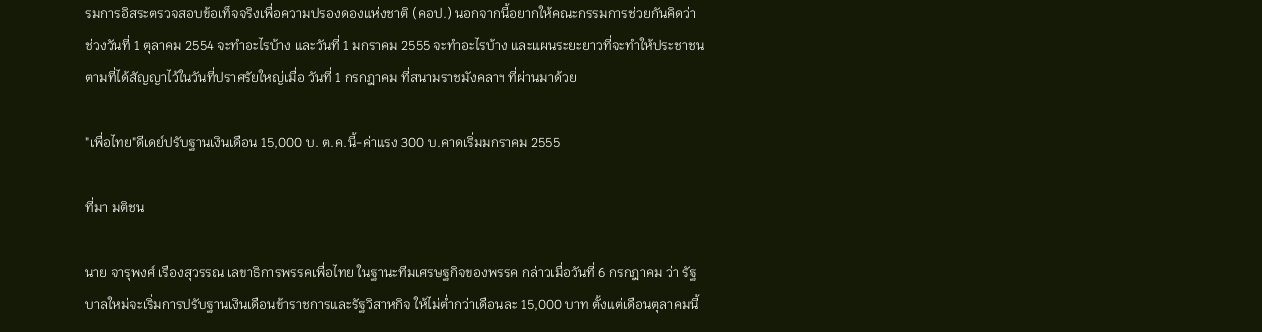รมการอิสระตรวจสอบข้อเท็จจริงเพื่อความปรองดองแห่งชาติ (คอป.) นอกจากนี้อยากให้คณะกรรมการช่วยกันคิดว่า ช่วงวันที่ 1 ตุลาคม 2554 จะทำอะไรบ้าง และวันที่ 1 มกราคม 2555 จะทำอะไรบ้าง และแผนระยะยาวที่จะทำให้ประชาชนตามที่ได้สัญญาไว้ในวันที่ปราศรัยใหญ่เมื่อ วันที่ 1 กรกฎาคม ที่สนามราชมังคลาฯ ที่ผ่านมาด้วย

"เพื่อไทย"ดีเดย์ปรับฐานเงินเดือน 15,000 บ. ต.ค.นี้-ค่าแรง 300 บ.คาดเริ่มมกราคม 2555

ที่มา มติชน

นาย จารุพงศ์ เรืองสุวรรณ เลขาธิการพรรคเพื่อไทย ในฐานะทีมเศรษฐกิจของพรรค กล่าวเมื่อวันที่ 6 กรกฎาคม ว่า รัฐบาลใหม่จะเริ่มการปรับฐานเงินเดือนข้าราชการและรัฐวิสาหกิจ ให้ไม่ต่ำกว่าเดือนละ 15,000 บาท ตั้งแต่เดือนตุลาคมนี้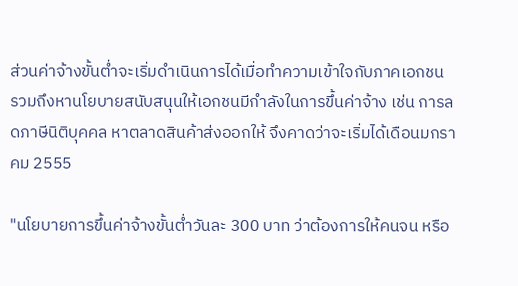ส่วนค่าจ้างขั้นต่ำจะเริ่มดำเนินการได้เมื่อทำความเข้าใจกับภาคเอกชน รวมถึงหานโยบายสนับสนุนให้เอกชนมีกำลังในการขึ้นค่าจ้าง เช่น การลดภาษีนิติบุคคล หาตลาดสินค้าส่งออกให้ จึงคาดว่าจะเริ่มได้เดือนมกราคม 2555

"นโยบายการขึ้นค่าจ้างขั้นต่ำวันละ 300 บาท ว่าต้องการให้คนจน หรือ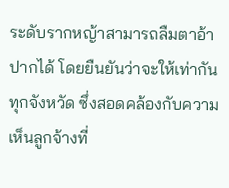ระดับรากหญ้าสามารถลืมตาอ้าปากได้ โดยยืนยันว่าจะให้เท่ากันทุกจังหวัด ซึ่งสอดคล้องกับความเห็นลูกจ้างที่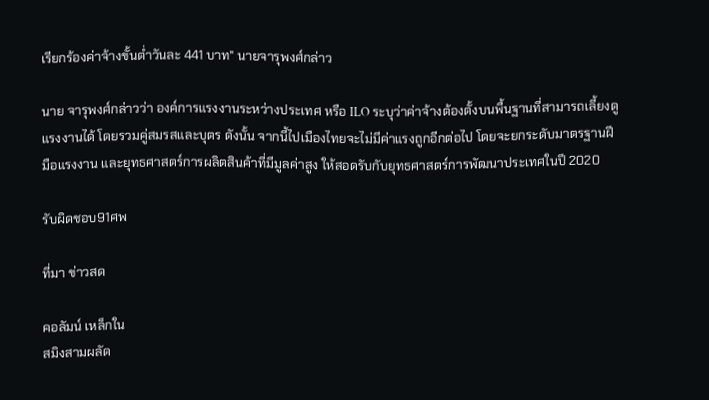เรียกร้องค่าจ้างขั้นต่ำวันละ 441 บาท" นายจารุพงศ์กล่าว

นาย จารุพงศ์กล่าวว่า องค์การแรงงานระหว่างประเทศ หรือ ILO ระบุว่าค่าจ้างต้องตั้งบนพื้นฐานที่สามารถเลี้ยงดูแรงงานได้ โดยรวมคู่สมรสและบุตร ดังนั้น จากนี้ไปเมืองไทยจะไม่มีค่าแรงถูกอีกต่อไป โดยจะยกระดับมาตรฐานฝีมือแรงงาน และยุทธศาสตร์การผลิตสินค้าที่มีมูลค่าสูง ให้สอดรับกับยุทธศาสตร์การพัฒนาประเทศในปี 2020

รับผิดชอบ91ศพ

ที่มา ข่าวสด

คอลัมน์ เหล็กใน
สมิงสามผลัด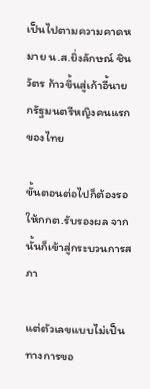เป็นไปตามความคาดหมาย น.ส.ยิ่งลักษณ์ ชินวัตร ก้าวขึ้นสู่เก้าอี้นายกรัฐมนตรีหญิงคนแรกของไทย

ขั้นตอนต่อไปก็ต้องรอให้กกต.รับรองผล จากนั้นก็เข้าสู่กระบวนการสภา

แต่ตัวเลขแบบไม่เป็นทางการขอ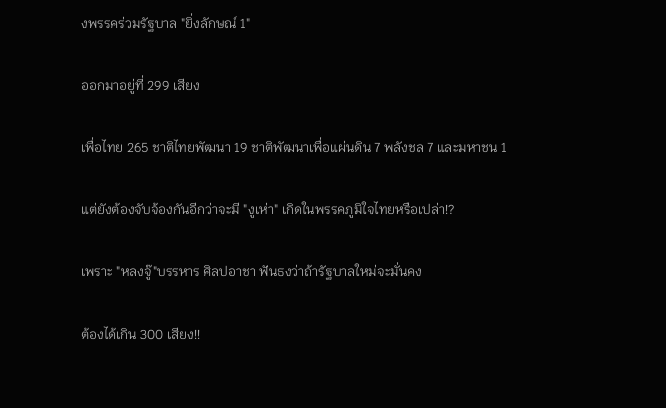งพรรคร่วมรัฐบาล "ยิ่งลักษณ์ 1"

ออกมาอยู่ที่ 299 เสียง

เพื่อไทย 265 ชาติไทยพัฒนา 19 ชาติพัฒนาเพื่อแผ่นดิน 7 พลังชล 7 และมหาชน 1

แต่ยังต้องจับจ้องกันอีกว่าจะมี "งูเห่า" เกิดในพรรคภูมิใจไทยหรือเปล่า!?

เพราะ "หลงจู๊"บรรหาร ศิลปอาชา ฟันธงว่าถ้ารัฐบาลใหม่จะมั่นคง

ต้องได้เกิน 300 เสียง!!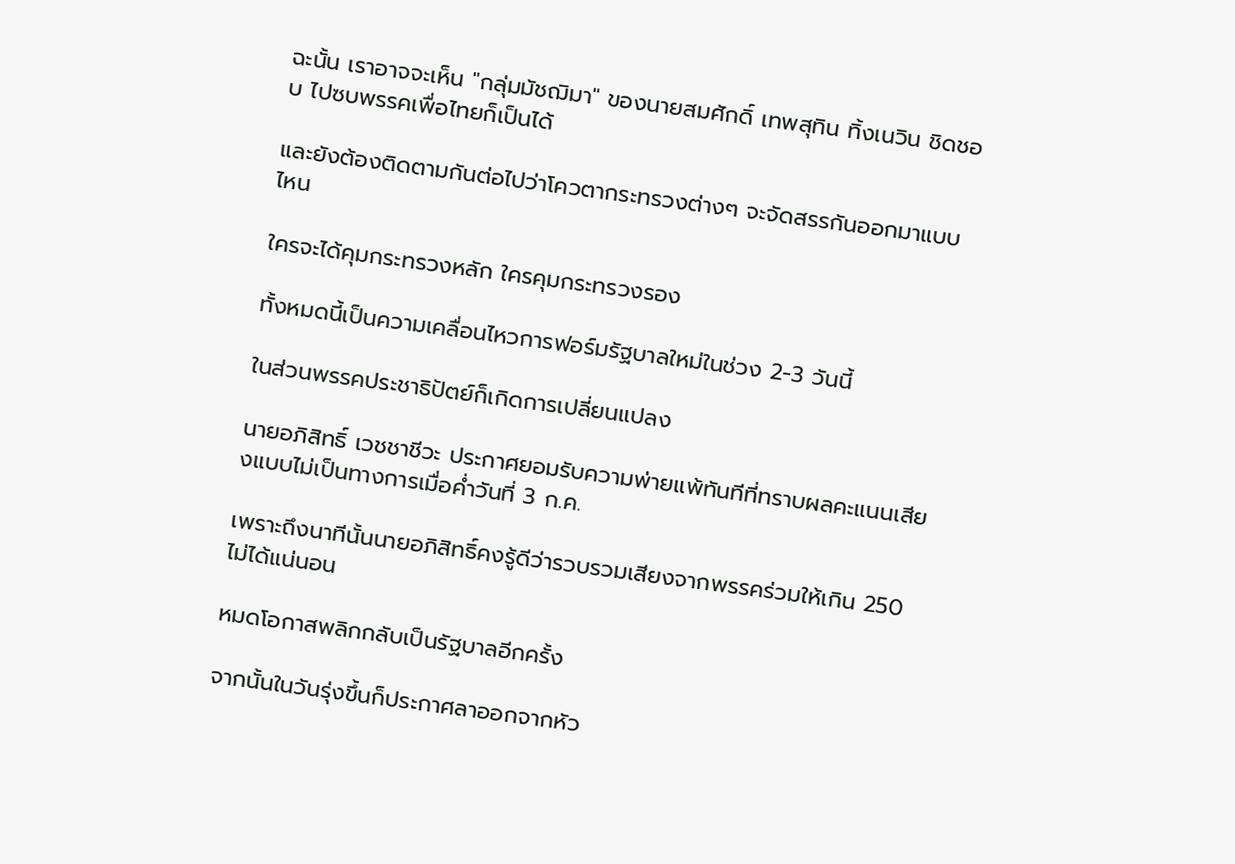ฉะนั้น เราอาจจะเห็น "กลุ่มมัชฌิมา" ของนายสมศักดิ์ เทพสุทิน ทิ้งเนวิน ชิดชอบ ไปซบพรรคเพื่อไทยก็เป็นได้

และยังต้องติดตามกันต่อไปว่าโควตากระทรวงต่างๆ จะจัดสรรกันออกมาแบบไหน

ใครจะได้คุมกระทรวงหลัก ใครคุมกระทรวงรอง

ทั้งหมดนี้เป็นความเคลื่อนไหวการฟอร์มรัฐบาลใหม่ในช่วง 2-3 วันนี้

ในส่วนพรรคประชาธิปัตย์ก็เกิดการเปลี่ยนแปลง

นายอภิสิทธิ์ เวชชาชีวะ ประกาศยอมรับความพ่ายแพ้ทันทีที่ทราบผลคะแนนเสียงแบบไม่เป็นทางการเมื่อค่ำวันที่ 3 ก.ค.

เพราะถึงนาทีนั้นนายอภิสิทธิ์คงรู้ดีว่ารวบรวมเสียงจากพรรคร่วมให้เกิน 250 ไม่ได้แน่นอน

หมดโอกาสพลิกกลับเป็นรัฐบาลอีกครั้ง

จากนั้นในวันรุ่งขึ้นก็ประกาศลาออกจากหัว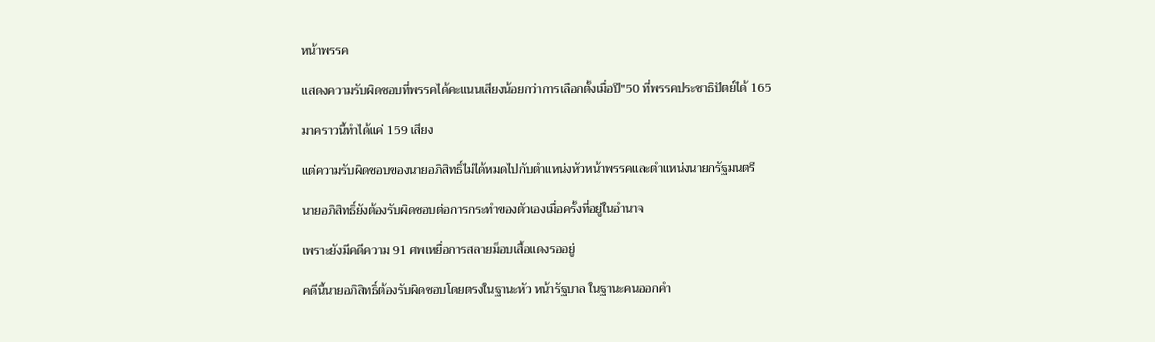หน้าพรรค

แสดงความรับผิดชอบที่พรรคได้คะแนนเสียงน้อยกว่าการเลือกตั้งเมื่อปี"50 ที่พรรคประชาธิปัตย์ได้ 165

มาคราวนี้ทำได้แค่ 159 เสียง

แต่ความรับผิดชอบของนายอภิสิทธิ์ไม่ได้หมดไปกับตำแหน่งหัวหน้าพรรคและตำแหน่งนายกรัฐมนตรี

นายอภิสิทธิ์ยังต้องรับผิดชอบต่อการกระทำของตัวเองเมื่อครั้งที่อยู่ในอำนาจ

เพราะยังมีคดีความ 91 ศพเหยื่อการสลายม็อบเสื้อแดงรออยู่

คดีนี้นายอภิสิทธิ์ต้องรับผิดชอบโดยตรงในฐานะหัว หน้ารัฐบาล ในฐานะคนออกคำ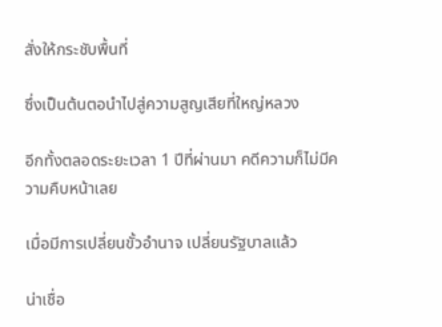สั่งให้กระชับพื้นที่

ซึ่งเป็นต้นตอนำไปสู่ความสูญเสียที่ใหญ่หลวง

อีกทั้งตลอดระยะเวลา 1 ปีที่ผ่านมา คดีความก็ไม่มีความคืบหน้าเลย

เมื่อมีการเปลี่ยนขั้วอำนาจ เปลี่ยนรัฐบาลแล้ว

น่าเชื่อ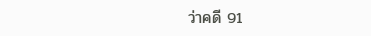ว่าคดี 91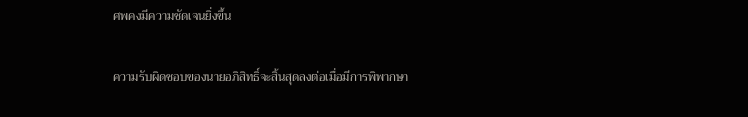ศพคงมีความชัดเจนยิ่งขึ้น

ความรับผิดชอบของนายอภิสิทธิ์จะสิ้นสุดลงต่อเมื่อมีการพิพากษา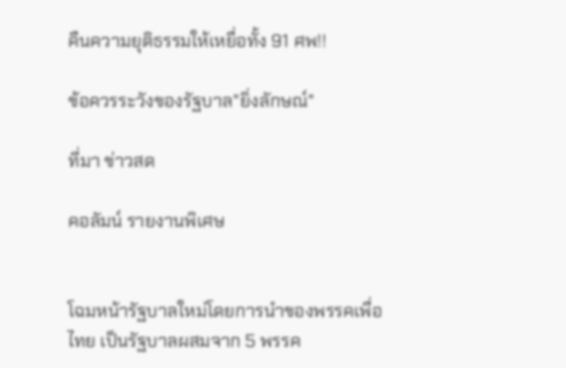คืนความยุติธรรมให้เหยื่อทั้ง 91 ศพ!!

ข้อควรระวังของรัฐบาล"ยิ่งลักษณ์"

ที่มา ข่าวสด

คอลัมน์ รายงานพิเศษ


โฉมหน้ารัฐบาลใหม่โดยการนำของพรรคเพื่อไทย เป็นรัฐบาลผสมจาก 5 พรรค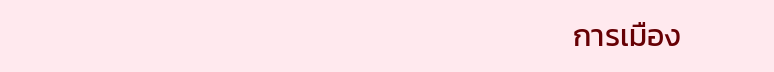การเมือง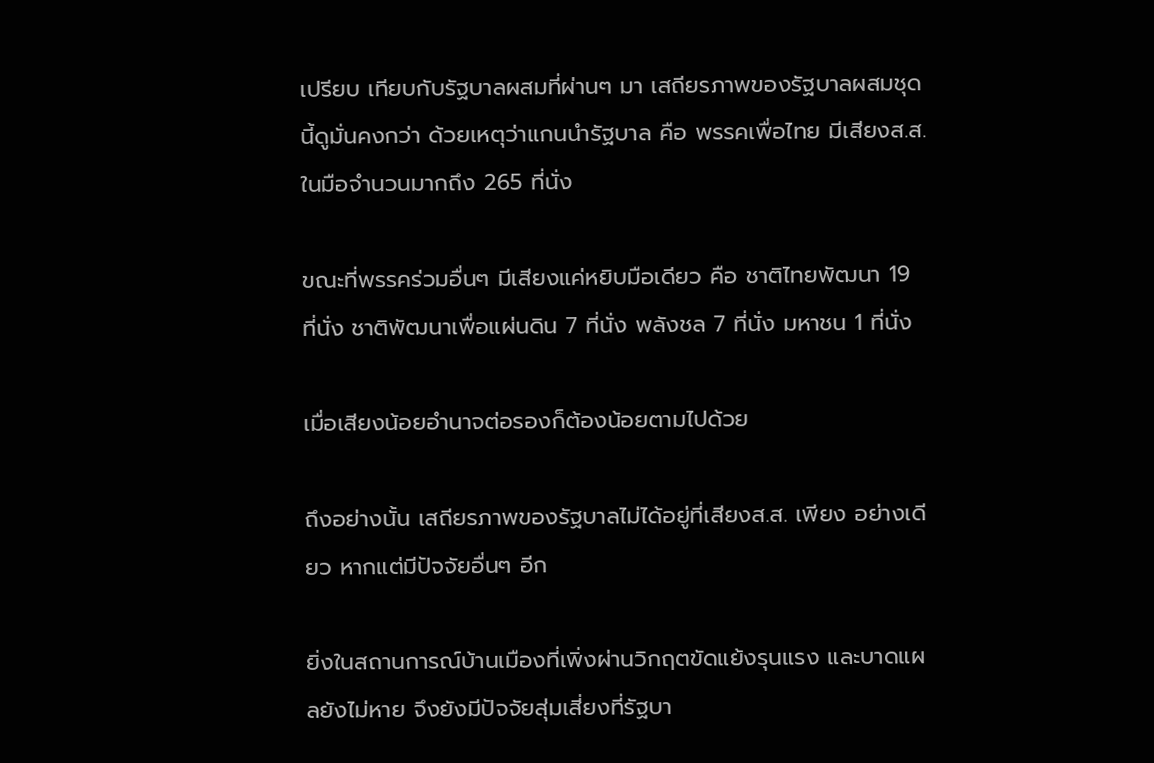เปรียบ เทียบกับรัฐบาลผสมที่ผ่านๆ มา เสถียรภาพของรัฐบาลผสมชุดนี้ดูมั่นคงกว่า ด้วยเหตุว่าแกนนำรัฐบาล คือ พรรคเพื่อไทย มีเสียงส.ส.ในมือจำนวนมากถึง 265 ที่นั่ง

ขณะที่พรรคร่วมอื่นๆ มีเสียงแค่หยิบมือเดียว คือ ชาติไทยพัฒนา 19 ที่นั่ง ชาติพัฒนาเพื่อแผ่นดิน 7 ที่นั่ง พลังชล 7 ที่นั่ง มหาชน 1 ที่นั่ง

เมื่อเสียงน้อยอำนาจต่อรองก็ต้องน้อยตามไปด้วย

ถึงอย่างนั้น เสถียรภาพของรัฐบาลไม่ได้อยู่ที่เสียงส.ส. เพียง อย่างเดียว หากแต่มีปัจจัยอื่นๆ อีก

ยิ่งในสถานการณ์บ้านเมืองที่เพิ่งผ่านวิกฤตขัดแย้งรุนแรง และบาดแผลยังไม่หาย จึงยังมีปัจจัยสุ่มเสี่ยงที่รัฐบา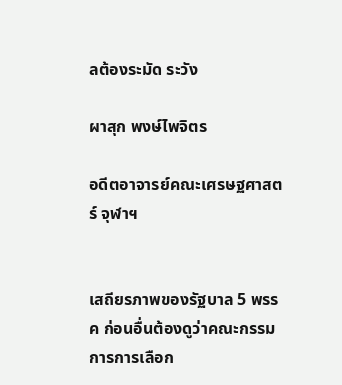ลต้องระมัด ระวัง

ผาสุก พงษ์ไพจิตร

อดีตอาจารย์คณะเศรษฐศาสตร์ จุฬาฯ


เสถียรภาพของรัฐบาล 5 พรรค ก่อนอื่นต้องดูว่าคณะกรรมการการเลือก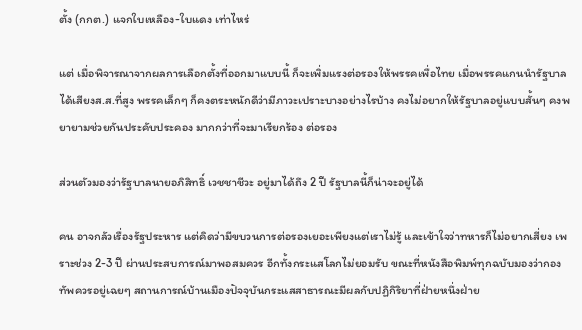ตั้ง (กกต.) แจกใบเหลือง-ใบแดง เท่าไหร่

แต่ เมื่อพิจารณาจากผลการเลือกตั้งที่ออกมาแบบนี้ ก็จะเพิ่มแรงต่อรองให้พรรคเพื่อไทย เมื่อพรรคแกนนำรัฐบาลได้เสียงส.ส.ที่สูง พรรคเล็กๆ ก็คงตระหนักดีว่ามีภาวะเปราะบางอย่างไรบ้าง คงไม่อยากให้รัฐบาลอยู่แบบสั้นๆ คงพยายามช่วยกันประคับประคอง มากกว่าที่จะมาเรียกร้อง ต่อรอง

ส่วนตัวมองว่ารัฐบาลนายอภิสิทธิ์ เวชชาชีวะ อยู่มาได้ถึง 2 ปี รัฐบาลนี้ก็น่าจะอยู่ได้

คน อาจกลัวเรื่องรัฐประหาร แต่คิดว่ามีขบวนการต่อรองเยอะเพียงแต่เราไม่รู้ และเข้าใจว่าทหารก็ไม่อยากเสี่ยง เพราะช่วง 2-3 ปี ผ่านประสบการณ์มาพอสมควร อีกทั้งกระแสโลกไม่ยอมรับ ขณะที่หนังสือพิมพ์ทุกฉบับมองว่ากองทัพควรอยู่เฉยๆ สถานการณ์บ้านเมืองปัจจุบันกระแสสาธารณะมีผลกับปฏิกิริยาที่ฝ่ายหนึ่งฝ่าย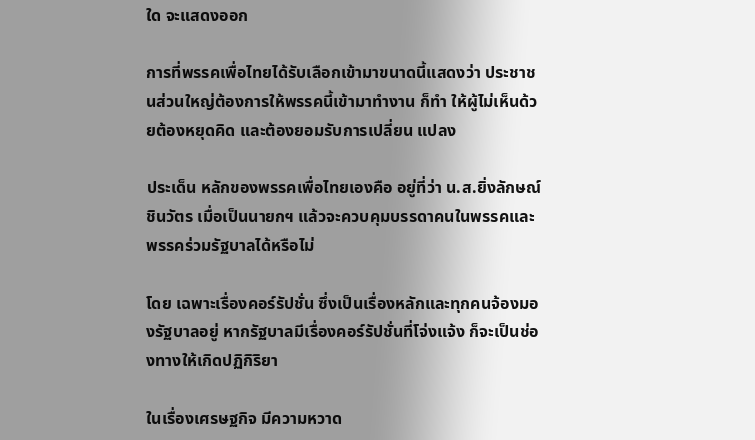ใด จะแสดงออก

การที่พรรคเพื่อไทยได้รับเลือกเข้ามาขนาดนี้แสดงว่า ประชาชนส่วนใหญ่ต้องการให้พรรคนี้เข้ามาทำงาน ก็ทำ ให้ผู้ไม่เห็นด้วยต้องหยุดคิด และต้องยอมรับการเปลี่ยน แปลง

ประเด็น หลักของพรรคเพื่อไทยเองคือ อยู่ที่ว่า น.ส.ยิ่งลักษณ์ ชินวัตร เมื่อเป็นนายกฯ แล้วจะควบคุมบรรดาคนในพรรคและพรรคร่วมรัฐบาลได้หรือไม่

โดย เฉพาะเรื่องคอร์รัปชั่น ซึ่งเป็นเรื่องหลักและทุกคนจ้องมองรัฐบาลอยู่ หากรัฐบาลมีเรื่องคอร์รัปชั่นที่โจ่งแจ้ง ก็จะเป็นช่องทางให้เกิดปฏิกิริยา

ในเรื่องเศรษฐกิจ มีความหวาด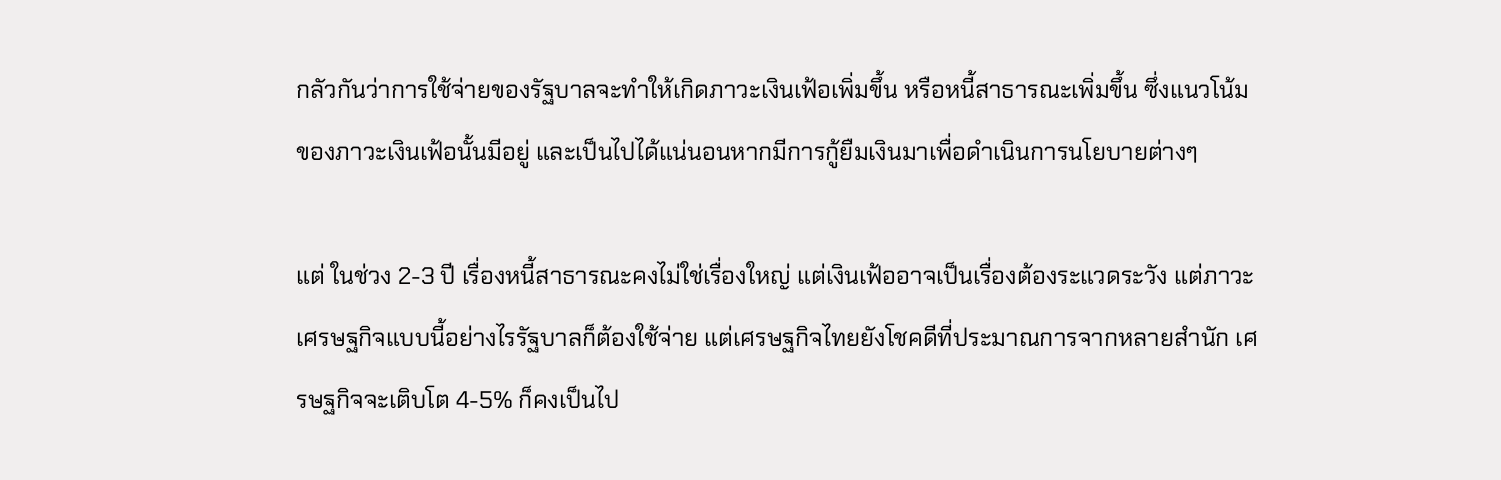กลัวกันว่าการใช้จ่ายของรัฐบาลจะทำให้เกิดภาวะเงินเฟ้อเพิ่มขึ้น หรือหนี้สาธารณะเพิ่มขึ้น ซึ่งแนวโน้มของภาวะเงินเฟ้อนั้นมีอยู่ และเป็นไปได้แน่นอนหากมีการกู้ยืมเงินมาเพื่อดำเนินการนโยบายต่างๆ

แต่ ในช่วง 2-3 ปี เรื่องหนี้สาธารณะคงไม่ใช่เรื่องใหญ่ แต่เงินเฟ้ออาจเป็นเรื่องต้องระแวดระวัง แต่ภาวะเศรษฐกิจแบบนี้อย่างไรรัฐบาลก็ต้องใช้จ่าย แต่เศรษฐกิจไทยยังโชคดีที่ประมาณการจากหลายสำนัก เศรษฐกิจจะเติบโต 4-5% ก็คงเป็นไป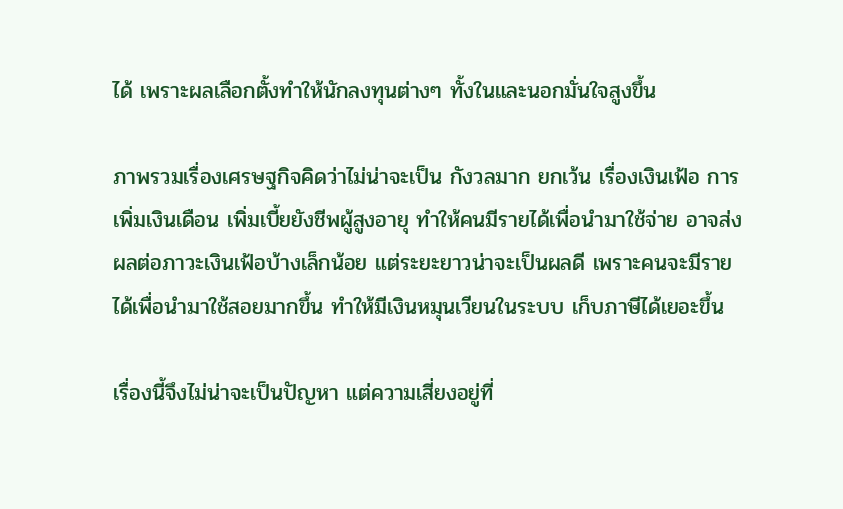ได้ เพราะผลเลือกตั้งทำให้นักลงทุนต่างๆ ทั้งในและนอกมั่นใจสูงขึ้น

ภาพรวมเรื่องเศรษฐกิจคิดว่าไม่น่าจะเป็น กังวลมาก ยกเว้น เรื่องเงินเฟ้อ การเพิ่มเงินเดือน เพิ่มเบี้ยยังชีพผู้สูงอายุ ทำให้คนมีรายได้เพื่อนำมาใช้จ่าย อาจส่งผลต่อภาวะเงินเฟ้อบ้างเล็กน้อย แต่ระยะยาวน่าจะเป็นผลดี เพราะคนจะมีรายได้เพื่อนำมาใช้สอยมากขึ้น ทำให้มีเงินหมุนเวียนในระบบ เก็บภาษีได้เยอะขึ้น

เรื่องนี้จึงไม่น่าจะเป็นปัญหา แต่ความเสี่ยงอยู่ที่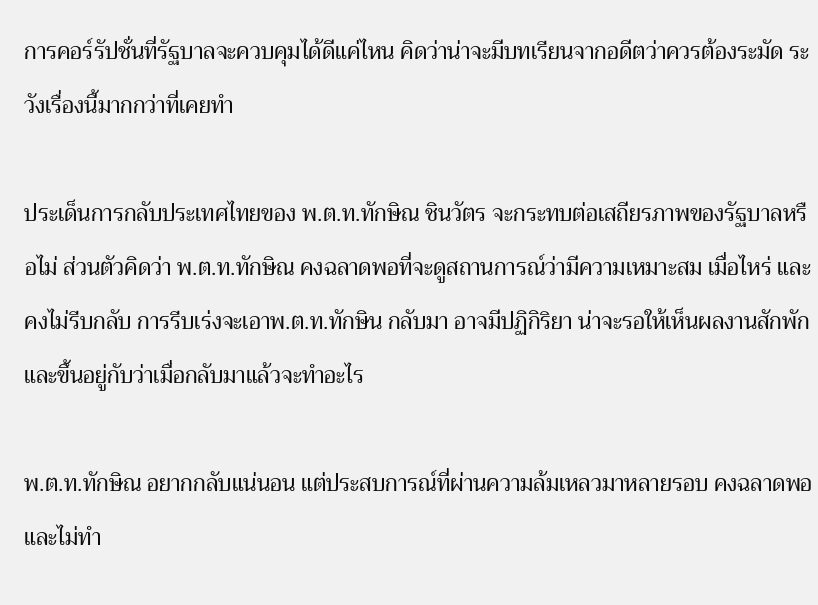การคอร์รัปชั่นที่รัฐบาลจะควบคุมได้ดีแค่ไหน คิดว่าน่าจะมีบทเรียนจากอดีตว่าควรต้องระมัด ระวังเรื่องนี้มากกว่าที่เคยทำ

ประเด็นการกลับประเทศไทยของ พ.ต.ท.ทักษิณ ชินวัตร จะกระทบต่อเสถียรภาพของรัฐบาลหรือไม่ ส่วนตัวคิดว่า พ.ต.ท.ทักษิณ คงฉลาดพอที่จะดูสถานการณ์ว่ามีความเหมาะสม เมื่อไหร่ และคงไม่รีบกลับ การรีบเร่งจะเอาพ.ต.ท.ทักษิน กลับมา อาจมีปฏิกิริยา น่าจะรอให้เห็นผลงานสักพัก และขึ้นอยู่กับว่าเมื่อกลับมาแล้วจะทำอะไร

พ.ต.ท.ทักษิณ อยากกลับแน่นอน แต่ประสบการณ์ที่ผ่านความล้มเหลวมาหลายรอบ คงฉลาดพอและไม่ทำ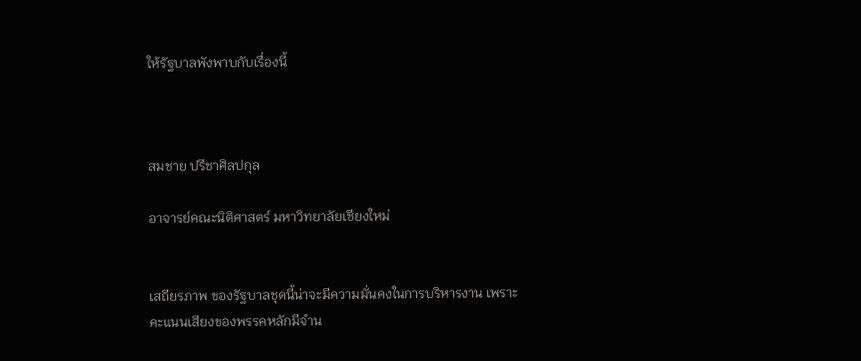ให้รัฐบาลพังพาบกับเรื่องนี้



สมชาย ปรีชาศิลปกุล

อาจารย์คณะนิติศาสตร์ มหาวิทยาลัยเชียงใหม่


เสถียรภาพ ของรัฐบาลชุดนี้น่าจะมีความมั่นคงในการบริหารงาน เพราะคะแนนเสียงของพรรคหลักมีจำน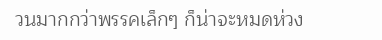วนมากกว่าพรรคเล็กๆ ก็น่าจะหมดห่วง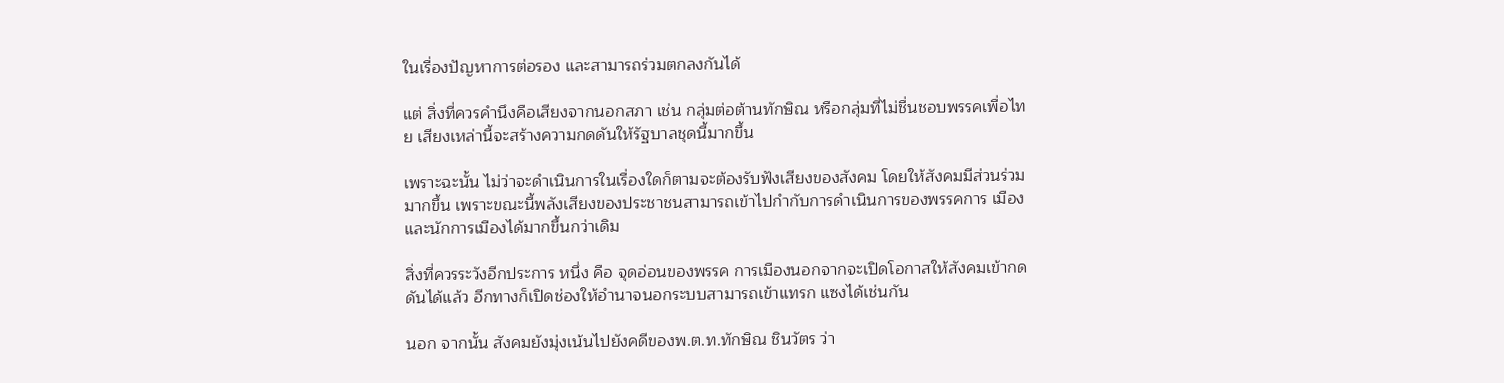ในเรื่องปัญหาการต่อรอง และสามารถร่วมตกลงกันได้

แต่ สิ่งที่ควรคำนึงคือเสียงจากนอกสภา เช่น กลุ่มต่อต้านทักษิณ หรือกลุ่มที่ไม่ชื่นชอบพรรคเพื่อไทย เสียงเหล่านี้จะสร้างความกดดันให้รัฐบาลชุดนี้มากขึ้น

เพราะฉะนั้น ไม่ว่าจะดำเนินการในเรื่องใดก็ตามจะต้องรับฟังเสียงของสังคม โดยให้สังคมมีส่วนร่วมมากขึ้น เพราะขณะนี้พลังเสียงของประชาชนสามารถเข้าไปกำกับการดำเนินการของพรรคการ เมืองและนักการเมืองได้มากขึ้นกว่าเดิม

สิ่งที่ควรระวังอีกประการ หนึ่ง คือ จุดอ่อนของพรรค การเมืองนอกจากจะเปิดโอกาสให้สังคมเข้ากดดันได้แล้ว อีกทางก็เปิดช่องให้อำนาจนอกระบบสามารถเข้าแทรก แซงได้เช่นกัน

นอก จากนั้น สังคมยังมุ่งเน้นไปยังคดีของพ.ต.ท.ทักษิณ ชินวัตร ว่า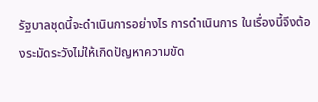รัฐบาลชุดนี้จะดำเนินการอย่างไร การดำเนินการ ในเรื่องนี้จึงต้องระมัดระวังไม่ให้เกิดปัญหาความขัด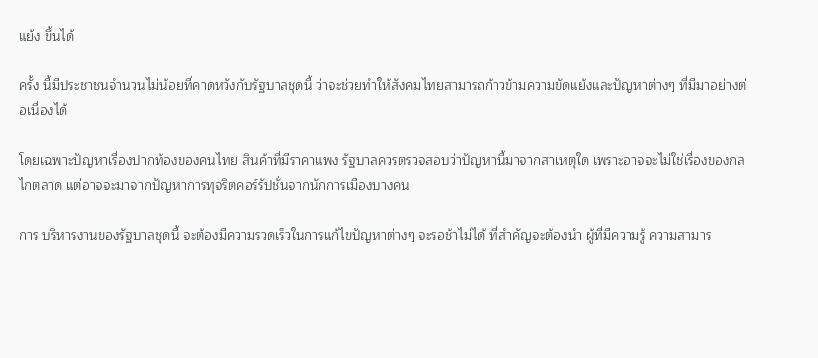แย้ง ขึ้นได้

ครั้ง นี้มีประชาชนจำนวนไม่น้อยที่คาดหวังกับรัฐบาลชุดนี้ ว่าจะช่วยทำให้สังคมไทยสามารถก้าวข้ามความขัดแย้งและปัญหาต่างๆ ที่มีมาอย่างต่อเนื่องได้

โดยเฉพาะปัญหาเรื่องปากท้องของคนไทย สินค้าที่มีราคาแพง รัฐบาลควรตรวจสอบว่าปัญหานี้มาจากสาเหตุใด เพราะอาจจะไม่ใช่เรื่องของกลไกตลาด แต่อาจจะมาจากปัญหาการทุจริตคอร์รัปชั่นจากนักการเมืองบางคน

การ บริหารงานของรัฐบาลชุดนี้ จะต้องมีความรวดเร็วในการแก้ไขปัญหาต่างๆ จะรอช้าไม่ได้ ที่สำคัญจะต้องนำ ผู้ที่มีความรู้ ความสามาร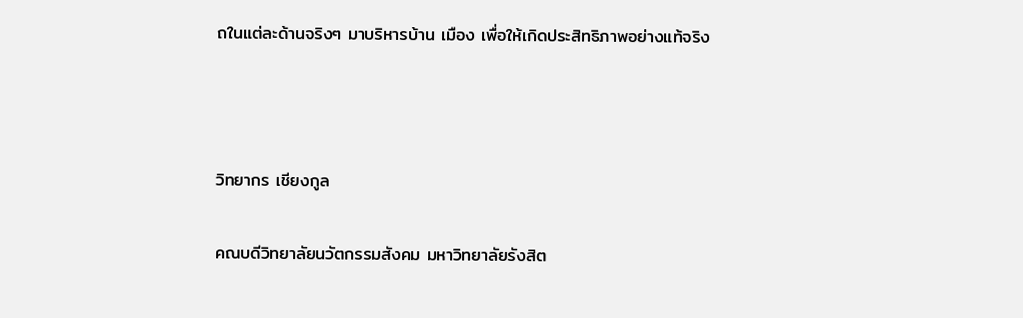ถในแต่ละด้านจริงๆ มาบริหารบ้าน เมือง เพื่อให้เกิดประสิทธิภาพอย่างแท้จริง



วิทยากร เชียงกูล

คณบดีวิทยาลัยนวัตกรรมสังคม มหาวิทยาลัยรังสิต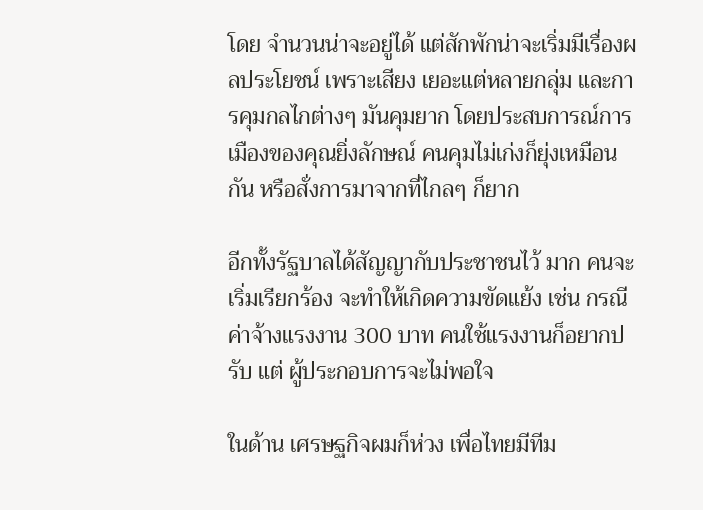โดย จำนวนน่าจะอยู่ได้ แต่สักพักน่าจะเริ่มมีเรื่องผลประโยชน์ เพราะเสียง เยอะแต่หลายกลุ่ม และการคุมกลไกต่างๆ มันคุมยาก โดยประสบการณ์การเมืองของคุณยิ่งลักษณ์ คนคุมไม่เก่งก็ยุ่งเหมือนกัน หรือสั่งการมาจากที่ไกลๆ ก็ยาก

อีกทั้งรัฐบาลได้สัญญากับประชาชนไว้ มาก คนจะเริ่มเรียกร้อง จะทำให้เกิดความขัดแย้ง เช่น กรณีค่าจ้างแรงงาน 300 บาท คนใช้แรงงานก็อยากปรับ แต่ ผู้ประกอบการจะไม่พอใจ

ในด้าน เศรษฐกิจผมก็ห่วง เพื่อไทยมีทีม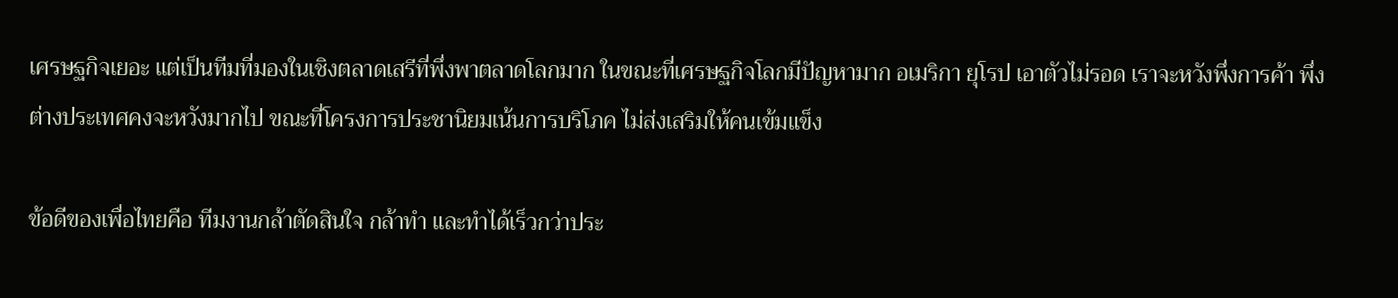เศรษฐกิจเยอะ แต่เป็นทีมที่มองในเชิงตลาดเสรีที่พึ่งพาตลาดโลกมาก ในขณะที่เศรษฐกิจโลกมีปัญหามาก อเมริกา ยุโรป เอาตัวไม่รอด เราจะหวังพึ่งการค้า พึ่งต่างประเทศคงจะหวังมากไป ขณะที่โครงการประชานิยมเน้นการบริโภค ไม่ส่งเสริมให้คนเข้มแข็ง

ข้อดีของเพื่อไทยคือ ทีมงานกล้าตัดสินใจ กล้าทำ และทำได้เร็วกว่าประ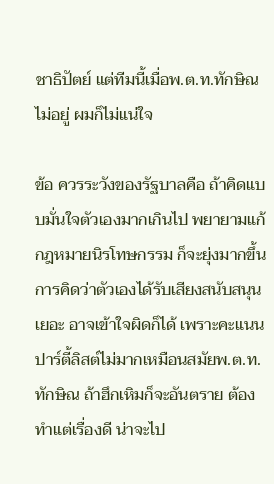ชาธิปัตย์ แต่ทีมนี้เมื่อพ.ต.ท.ทักษิณ ไม่อยู่ ผมก็ไม่แน่ใจ

ข้อ ควรระวังของรัฐบาลคือ ถ้าคิดแบบมั่นใจตัวเองมากเกินไป พยายามแก้กฎหมายนิรโทษกรรม ก็จะยุ่งมากขึ้น การคิดว่าตัวเองได้รับเสียงสนับสนุนเยอะ อาจเข้าใจผิดก็ได้ เพราะคะแนนปาร์ตี้ลิสต์ไม่มากเหมือนสมัยพ.ต.ท.ทักษิณ ถ้าฮึกเหิมก็จะอันตราย ต้องทำแต่เรื่องดี น่าจะไป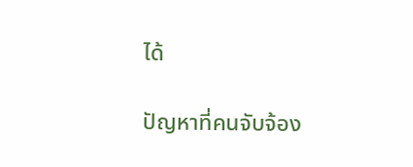ได้

ปัญหาที่คนจับจ้อง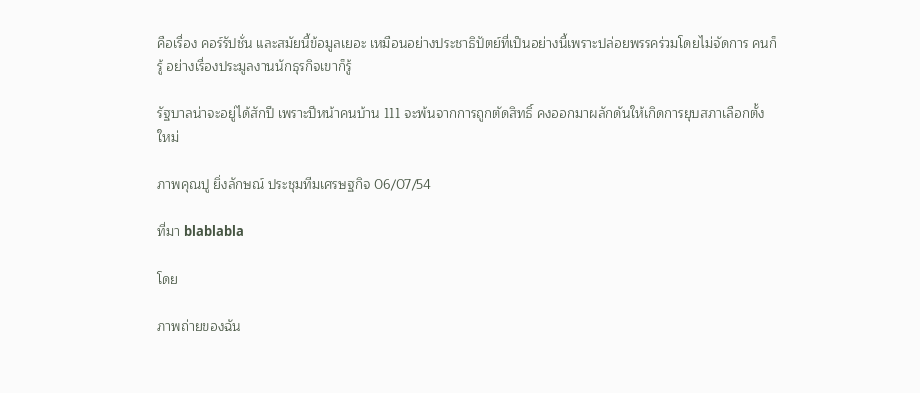คือเรื่อง คอร์รัปชั่น และสมัยนี้ข้อมูลเยอะ เหมือนอย่างประชาธิปัตย์ที่เป็นอย่างนี้เพราะปล่อยพรรคร่วมโดยไม่จัดการ คนก็รู้ อย่างเรื่องประมูลงานนักธุรกิจเขาก็รู้

รัฐบาลน่าจะอยู่ได้สักปี เพราะปีหน้าคนบ้าน 111 จะพ้นจากการถูกตัดสิทธิ์ คงออกมาผลักดันให้เกิดการยุบสภาเลือกตั้งใหม่

ภาพคุณปู ยิ่งลักษณ์ ประชุมทีมเศรษฐกิจ 06/07/54

ที่มา blablabla

โดย

ภาพถ่ายของฉัน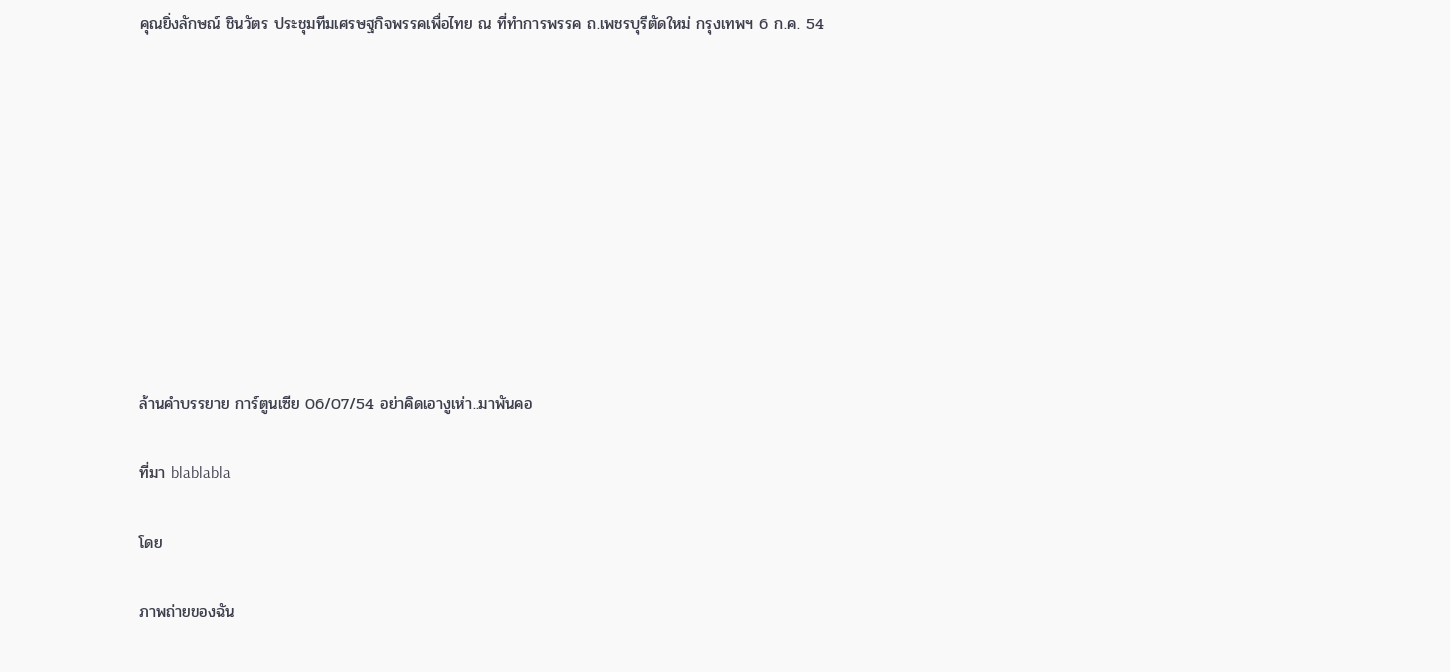คุณยิ่งลักษณ์ ชินวัตร ประชุมทีมเศรษฐกิจพรรคเพื่อไทย ณ ที่ทำการพรรค ถ.เพชรบุรีตัดใหม่ กรุงเทพฯ 6 ก.ค. 54










ล้านคำบรรยาย การ์ตูนเซีย 06/07/54 อย่าคิดเอางูเห่า..มาพันคอ

ที่มา blablabla

โดย

ภาพถ่ายของฉัน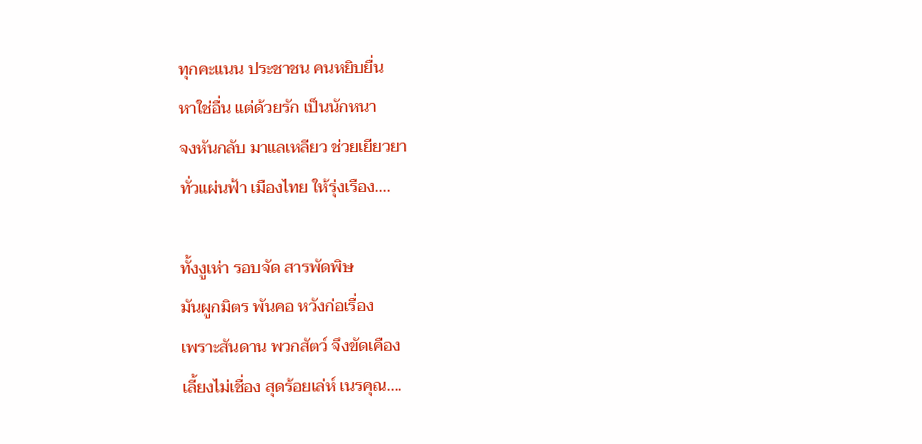ทุกคะแนน ประชาชน คนหยิบยื่น
หาใช่อื่น แต่ด้วยรัก เป็นนักหนา
จงหันกลับ มาแลเหลียว ช่วยเยียวยา
ทั่วแผ่นฟ้า เมืองไทย ให้รุ่งเรือง....

ทั้งงูเห่า รอบจัด สารพัดพิษ
มันผูกมิตร พันคอ หวังก่อเรื่อง
เพราะสันดาน พวกสัตว์ จึงขัดเคือง
เลี้ยงไม่เชื่อง สุดร้อยเล่ห์ เนรคุณ....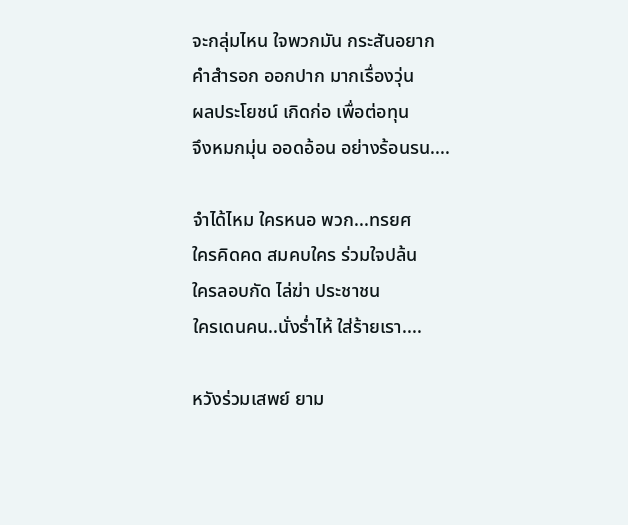จะกลุ่มไหน ใจพวกมัน กระสันอยาก
คำสำรอก ออกปาก มากเรื่องวุ่น
ผลประโยชน์ เกิดก่อ เพื่อต่อทุน
จึงหมกมุ่น ออดอ้อน อย่างร้อนรน....

จำได้ไหม ใครหนอ พวก...ทรยศ
ใครคิดคด สมคบใคร ร่วมใจปล้น
ใครลอบกัด ไล่ฆ่า ประชาชน
ใครเดนคน..นั่งร่ำไห้ ใส่ร้ายเรา....

หวังร่วมเสพย์ ยาม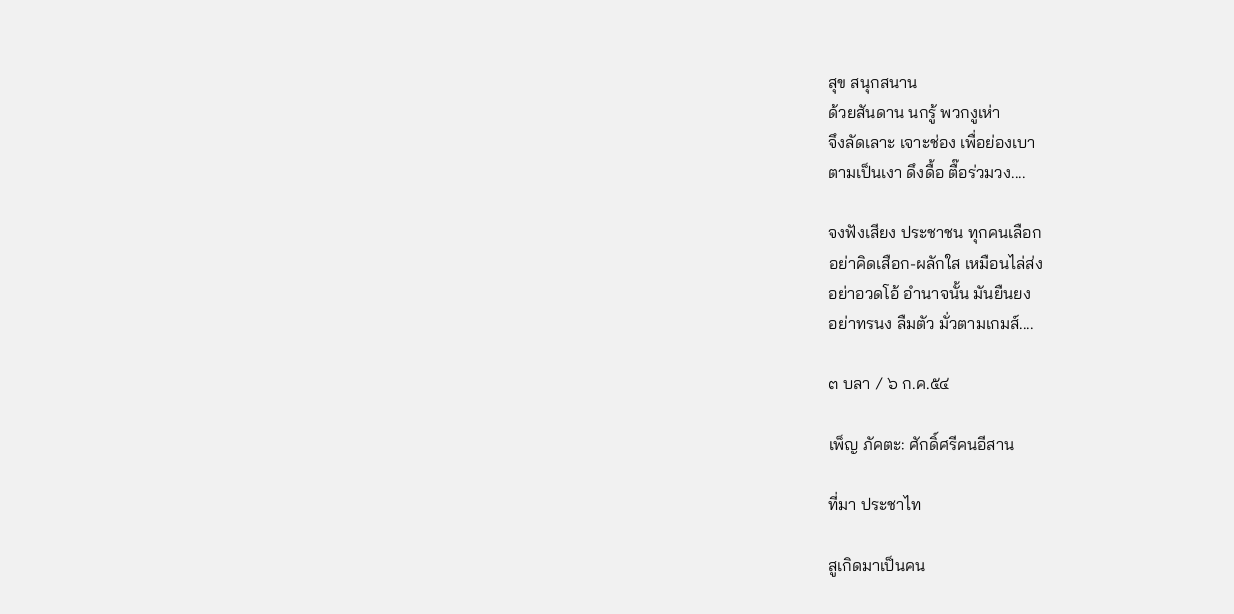สุข สนุกสนาน
ด้วยสันดาน นกรู้ พวกงูเห่า
จึงลัดเลาะ เจาะช่อง เพื่อย่องเบา
ตามเป็นเงา ดึงดื้อ ตื๊อร่วมวง....

จงฟังเสียง ประชาชน ทุกคนเลือก
อย่าคิดเสือก-ผลักใส เหมือนไล่ส่ง
อย่าอวดโอ้ อำนาจนั้น มันยืนยง
อย่าทรนง ลืมตัว มั่วตามเกมส์....

๓ บลา / ๖ ก.ค.๕๔

เพ็ญ ภัคตะ: ศักดิ์ศรีคนอีสาน

ที่มา ประชาไท

สูเกิดมาเป็นคน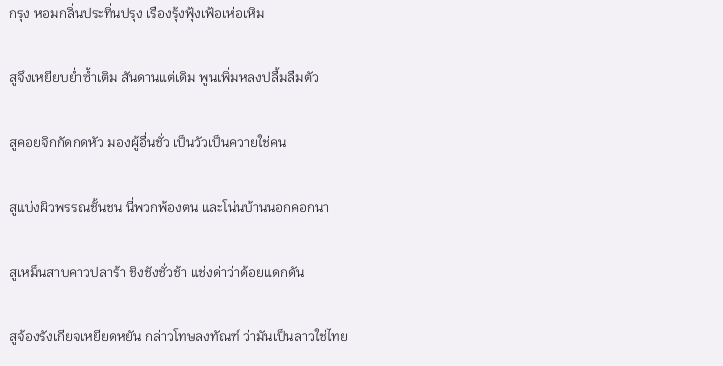กรุง หอมกลิ่นประทิ่นปรุง เรืองรุ้งฟุ้งเฟ้อเห่อเหิม

สูจึงเหยียบย่ำซ้ำเติม สันดานแต่เดิม พูนเพิ่มหลงปลื้มลืมตัว

สูคอยจิกกัดกดหัว มองผู้อื่นชั่ว เป็นวัวเป็นควายใช่คน

สูแบ่งผิวพรรณชั้นชน นี่พวกพ้องตน และโน่นบ้านนอกคอกนา

สูเหม็นสาบคาวปลาร้า ชิงชังชั่วช้า แช่งด่าว่าด้อยแดกดัน

สูจ้องรังเกียจเหยียดหยัน กล่าวโทษลงทัณฑ์ ว่ามันเป็นลาวใช่ไทย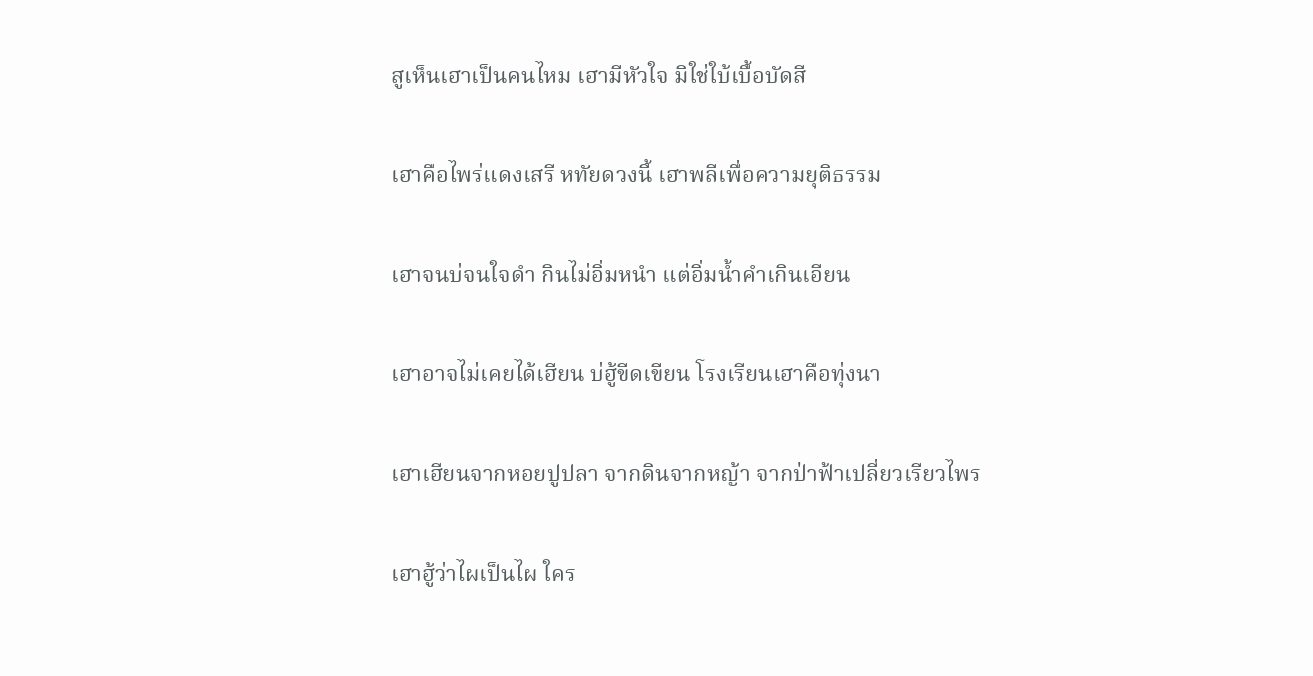สูเห็นเฮาเป็นคนไหม เฮามีหัวใจ มิใช่ใบ้เบื้อบัดสี

เฮาคือไพร่แดงเสรี หทัยดวงนี้ เฮาพลีเพื่อความยุติธรรม

เฮาจนบ่จนใจดำ กินไม่อิ่มหนำ แต่อิ่มน้ำคำเกินเอียน

เฮาอาจไม่เคยได้เฮียน บ่ฮู้ขีดเขียน โรงเรียนเฮาคือทุ่งนา

เฮาเฮียนจากหอยปูปลา จากดินจากหญ้า จากป่าฟ้าเปลี่ยวเรียวไพร

เฮาฮู้ว่าไผเป็นไผ ใคร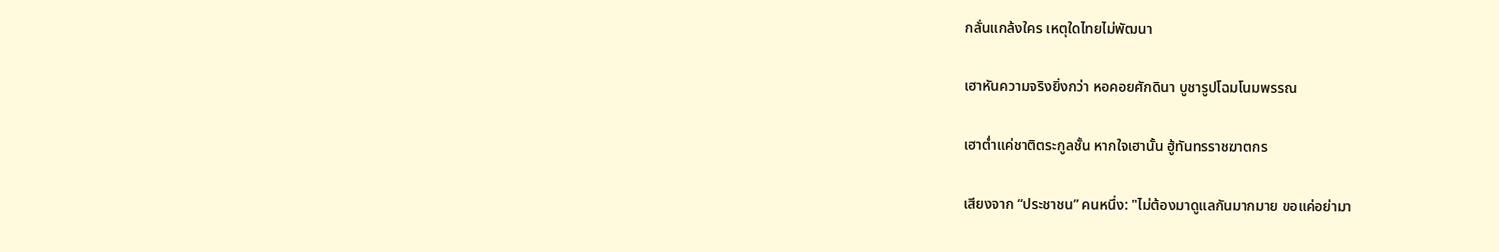กลั่นแกล้งใคร เหตุใดไทยไม่พัฒนา

เฮาหันความจริงยิ่งกว่า หอคอยศักดินา บูชารูปโฉมโนมพรรณ

เฮาต่ำแค่ชาติตระกูลชั้น หากใจเฮานั้น ฮู้ทันทรราชฆาตกร

เสียงจาก “ประชาชน” คนหนึ่ง: "ไม่ต้องมาดูแลกันมากมาย ขอแค่อย่ามา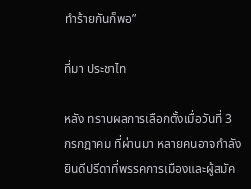ทำร้ายกันก็พอ”

ที่มา ประชาไท

หลัง ทราบผลการเลือกตั้งเมื่อวันที่ 3 กรกฎาคม ที่ผ่านมา หลายคนอาจกำลังยินดีปรีดาที่พรรคการเมืองและผู้สมัค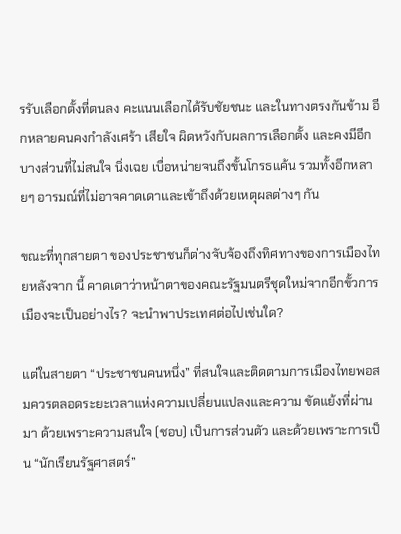รรับเลือกตั้งที่ตนลง คะแนนเลือกได้รับชัยชนะ และในทางตรงกันข้าม อีกหลายคนคงกำลังเศร้า เสียใจ ผิดหวังกับผลการเลือกตั้ง และคงมีอีกบางส่วนที่ไม่สนใจ นิ่งเฉย เบื่อหน่ายจนถึงขั้นโกรธแค้น รวมทั้งอีกหลายๆ อารมณ์ที่ไม่อาจคาดเดาและเข้าถึงด้วยเหตุผลต่างๆ กัน

ขณะที่ทุกสายตา ของประชาชนก็ต่างจับจ้องถึงทิศทางของการเมืองไทยหลังจาก นี้ คาดเดาว่าหน้าตาของคณะรัฐมนตรีชุดใหม่จากอีกขั้วการเมืองจะเป็นอย่างไร? จะนำพาประเทศต่อไปเช่นใด?

แต่ในสายตา “ประชาชนคนหนึ่ง” ที่สนใจและติดตามการเมืองไทยพอสมควรตลอดระยะเวลาแห่งความเปลี่ยนแปลงและความ ขัดแย้งที่ผ่านมา ด้วยเพราะความสนใจ (ชอบ) เป็นการส่วนตัว และด้วยเพราะการเป็น “นักเรียนรัฐศาสตร์”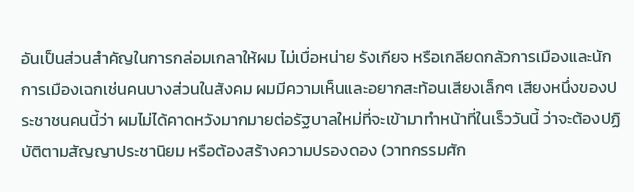อันเป็นส่วนสำคัญในการกล่อมเกลาให้ผม ไม่เบื่อหน่าย รังเกียจ หรือเกลียดกลัวการเมืองและนักการเมืองเฉกเช่นคนบางส่วนในสังคม ผมมีความเห็นและอยากสะท้อนเสียงเล็กๆ เสียงหนึ่งของประชาชนคนนี้ว่า ผมไม่ได้คาดหวังมากมายต่อรัฐบาลใหม่ที่จะเข้ามาทำหน้าที่ในเร็ววันนี้ ว่าจะต้องปฏิบัติตามสัญญาประชานิยม หรือต้องสร้างความปรองดอง (วาทกรรมศัก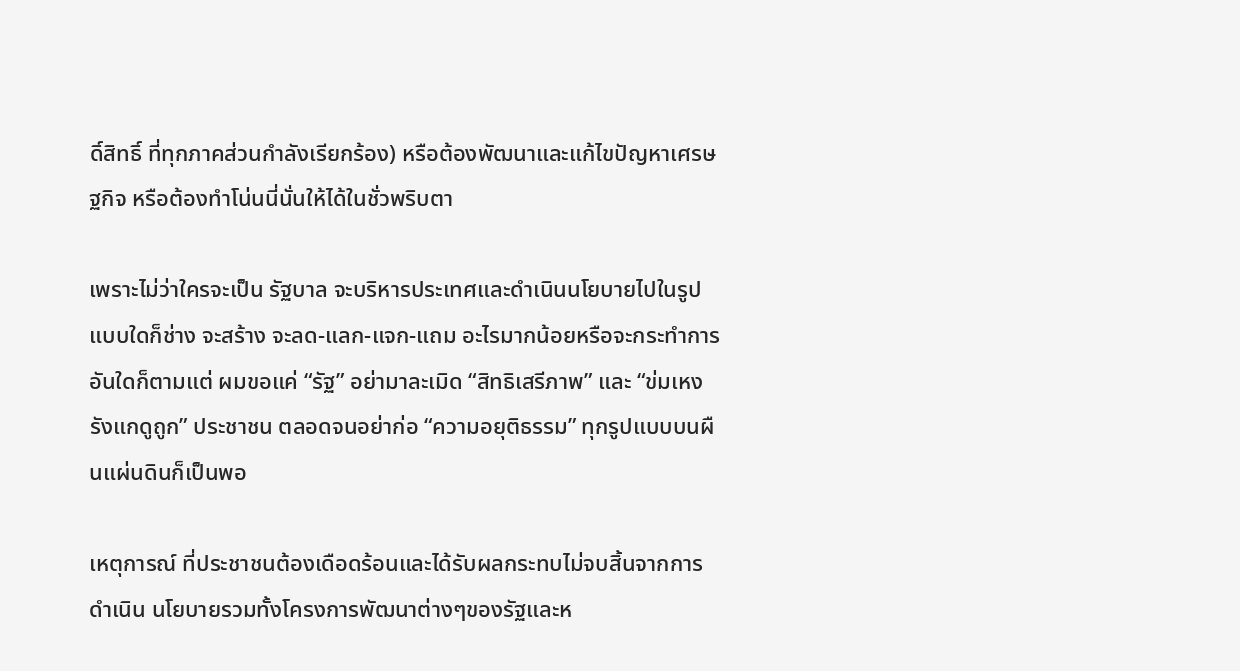ดิ์สิทธิ์ ที่ทุกภาคส่วนกำลังเรียกร้อง) หรือต้องพัฒนาและแก้ไขปัญหาเศรษฐกิจ หรือต้องทำโน่นนี่นั่นให้ได้ในชั่วพริบตา

เพราะไม่ว่าใครจะเป็น รัฐบาล จะบริหารประเทศและดำเนินนโยบายไปในรูปแบบใดก็ช่าง จะสร้าง จะลด-แลก-แจก-แถม อะไรมากน้อยหรือจะกระทำการอันใดก็ตามแต่ ผมขอแค่ “รัฐ” อย่ามาละเมิด “สิทธิเสรีภาพ” และ “ข่มเหงรังแกดูถูก” ประชาชน ตลอดจนอย่าก่อ “ความอยุติธรรม” ทุกรูปแบบบนผืนแผ่นดินก็เป็นพอ

เหตุการณ์ ที่ประชาชนต้องเดือดร้อนและได้รับผลกระทบไม่จบสิ้นจากการดำเนิน นโยบายรวมทั้งโครงการพัฒนาต่างๆของรัฐและห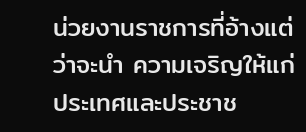น่วยงานราชการที่อ้างแต่ว่าจะนำ ความเจริญให้แก่ประเทศและประชาช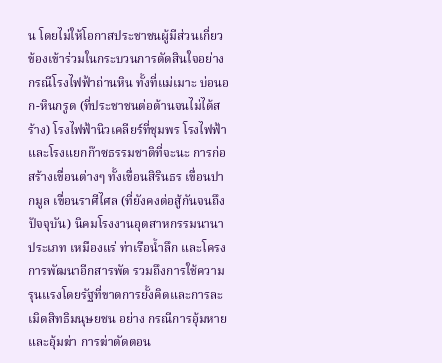น โดยไม่ให้โอกาสประชาชนผู้มีส่วนเกี่ยวข้องเข้าร่วมในกระบวนการตัดสินใจอย่าง กรณีโรงไฟฟ้าถ่านหิน ทั้งที่แม่เมาะ บ่อนอก-หินกรูด (ที่ประชาชนต่อต้านจนไม่ได้สร้าง) โรงไฟฟ้านิวเคลียร์ที่ชุมพร โรงไฟฟ้าและโรงแยกก๊าซธรรมชาติที่จะนะ การก่อสร้างเขื่อนต่างๆ ทั้งเขื่อนสิรินธร เขื่อนปากมูล เขื่อนราศีไศล (ที่ยังคงต่อสู้กันจนถึงปัจจุบัน) นิคมโรงงานอุตสาหกรรมนานาประเภท เหมืองแร่ ท่าเรือน้ำลึก และโครงการพัฒนาอีกสารพัด รวมถึงการใช้ความรุนแรงโดยรัฐที่ขาดการยั้งคิดและการละเมิดสิทธิมนุษยชน อย่าง กรณีการอุ้มหายและอุ้มฆ่า การฆ่าตัดตอน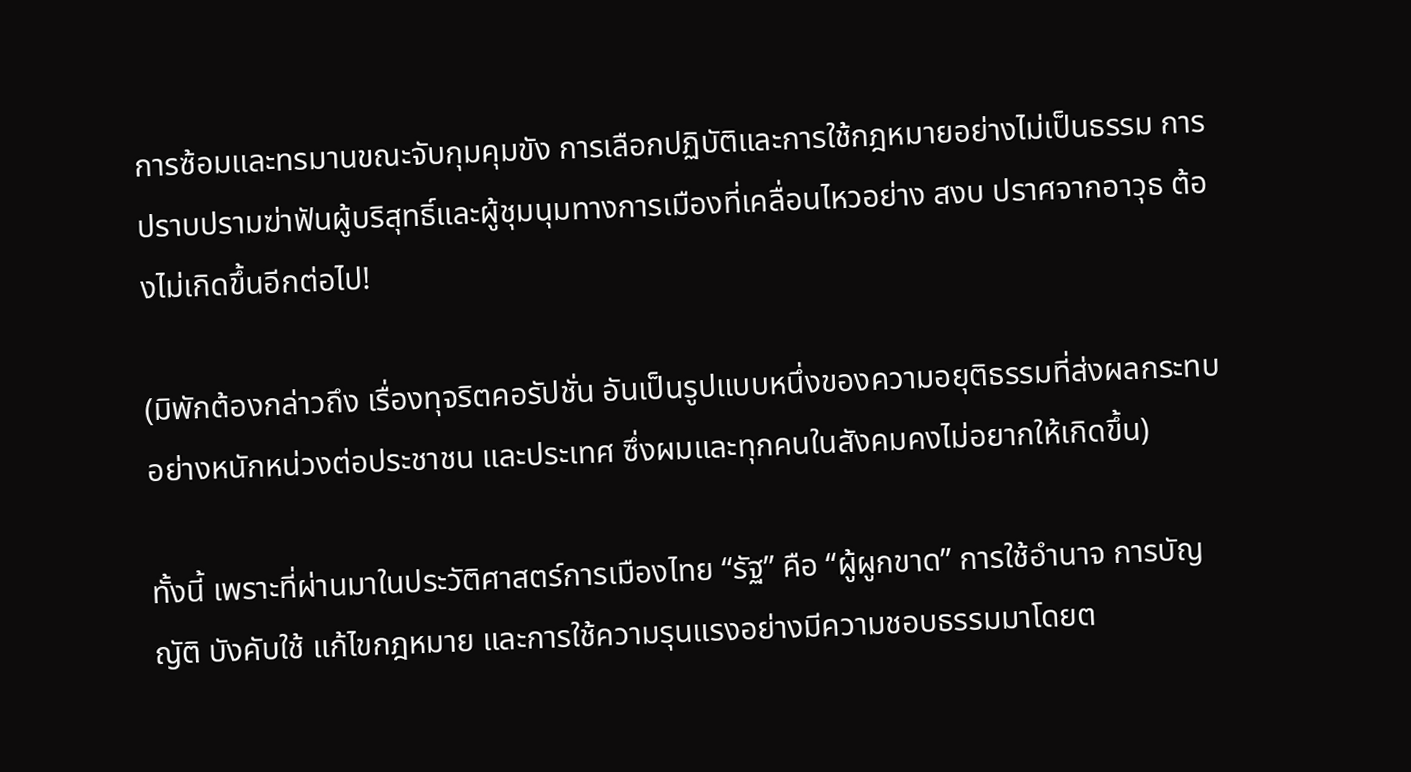การซ้อมและทรมานขณะจับกุมคุมขัง การเลือกปฏิบัติและการใช้กฎหมายอย่างไม่เป็นธรรม การปราบปรามฆ่าฟันผู้บริสุทธิ์และผู้ชุมนุมทางการเมืองที่เคลื่อนไหวอย่าง สงบ ปราศจากอาวุธ ต้องไม่เกิดขึ้นอีกต่อไป!

(มิพักต้องกล่าวถึง เรื่องทุจริตคอรัปชั่น อันเป็นรูปแบบหนึ่งของความอยุติธรรมที่ส่งผลกระทบอย่างหนักหน่วงต่อประชาชน และประเทศ ซึ่งผมและทุกคนในสังคมคงไม่อยากให้เกิดขึ้น)

ทั้งนี้ เพราะที่ผ่านมาในประวัติศาสตร์การเมืองไทย “รัฐ” คือ “ผู้ผูกขาด” การใช้อำนาจ การบัญญัติ บังคับใช้ แก้ไขกฎหมาย และการใช้ความรุนแรงอย่างมีความชอบธรรมมาโดยต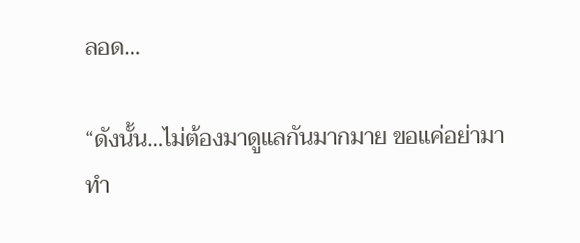ลอด…

“ดังนั้น…ไม่ต้องมาดูแลกันมากมาย ขอแค่อย่ามาทำ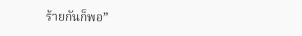ร้ายกันก็พอ”